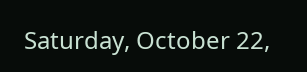Saturday, October 22,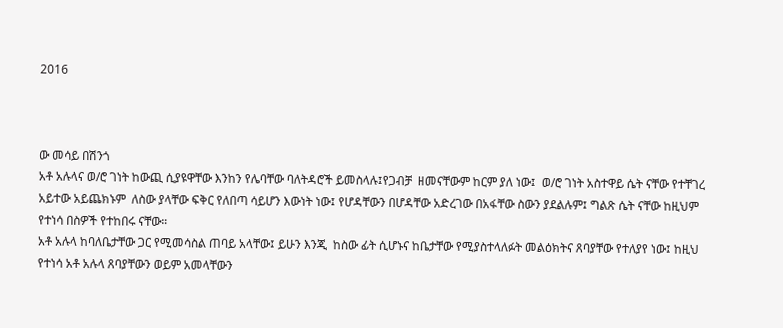2016



ው መሳይ በሽንጎ
አቶ አሉላና ወ/ሮ ገነት ከውጪ ሲያዩዋቸው እንከን የሌባቸው ባለትዳሮች ይመስላሉ፤የጋብቻ  ዘመናቸውም ከርም ያለ ነው፤  ወ/ሮ ገነት አስተዋይ ሴት ናቸው የተቸገረ አይተው አይጨክኑም  ለስው ያላቸው ፍቅር የለበጣ ሳይሆን እውነት ነው፤ የሆዳቸውን በሆዳቸው አድረገው በአፋቸው ስውን ያደልሉም፤ ግልጽ ሴት ናቸው ከዚህም የተነሳ በስዎች የተከበሩ ናቸው።
አቶ አሉላ ከባለቤታቸው ጋር የሚመሳስል ጠባይ አላቸው፤ ይሁን እንጂ  ከስው ፊት ሲሆኑና ከቤታቸው የሚያስተላለፉት መልዕክትና ጸባያቸው የተለያየ ነው፤ ከዚህ የተነሳ አቶ አሉላ ጸባያቸውን ወይም አመላቸውን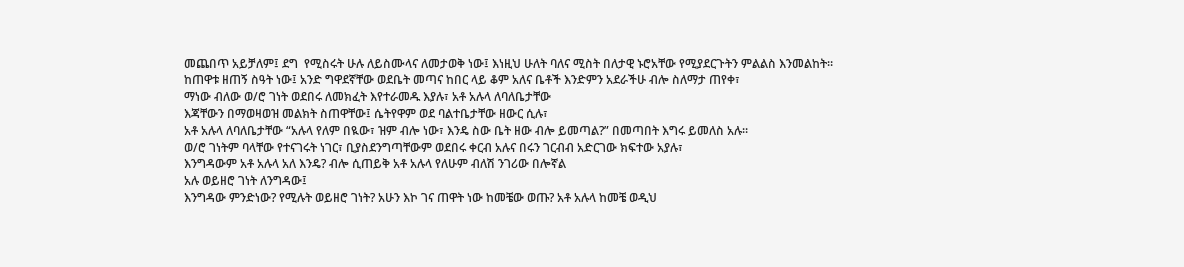መጨበጥ አይቻለም፤ ደግ  የሚስሩት ሁሉ ለይስሙላና ለመታወቅ ነው፤ እነዚህ ሁለት ባለና ሚስት በለታዊ ኑሮአቸው የሚያደርጉትን ምልልስ እንመልከት።
ከጠዋቱ ዘጠኝ ስዓት ነው፤ አንድ ግዋደኛቸው ወደቤት መጣና ከበር ላይ ቆም አለና ቤቶች እንድምን አደራችሁ ብሎ ስለማታ ጠየቀ፣
ማነው ብለው ወ/ሮ ገነት ወደበሩ ለመክፈት እየተራመዱ እያሉ፣ አቶ አሉላ ለባለቤታቸው
እጃቸውን በማወዛወዝ መልክት ስጠዋቸው፤ ሴትየዋም ወደ ባልተቤታቸው ዘውር ሲሉ፣
አቶ አሉላ ለባለቤታቸው “አሉላ የለም በዪው፣ ዝም ብሎ ነው፣ እንዴ ስው ቤት ዘው ብሎ ይመጣል?” በመጣበት እግሩ ይመለስ አሉ።
ወ/ሮ ገነትም ባላቸው የተናገሩት ነገር፣ ቢያስደንግጣቸውም ወደበሩ ቀርብ አሉና በሩን ገርብብ አድርገው ክፍተው አያሉ፣
እንግዳውም አቶ አሉላ አለ እንዴ? ብሎ ሲጠይቅ አቶ አሉላ የለሁም ብለሽ ንገሪው በሎኛል
አሉ ወይዘሮ ገነት ለንግዳው፤
እንግዳው ምንድነው? የሚሉት ወይዘሮ ገነት? አሁን እኮ ገና ጠዋት ነው ከመቼው ወጡ? አቶ አሉላ ከመቼ ወዲህ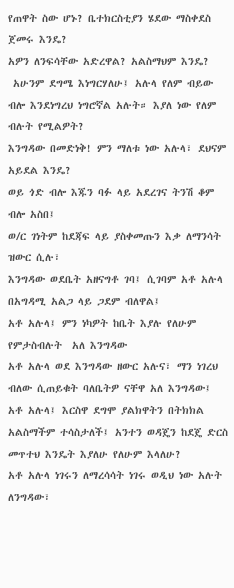የጠዋት ስው ሆኑ? ቤተክርስቲያን ሄደው ማስቀደስ ጀመሩ እንዴ?
አዎን ለንፍሳቸው አድረዋል? አልስማህም እንዴ?
 አሁንም ደግሜ እነግርሃለሁ፤ አሉላ የለም ብይው ብሎ እንደነግረህ ነግሮኛል አሉት። እያለ ነው የለም ብሉት የሚልዎት?
እንግዳው በመድነቅ! ምን ማለቱ ነው አሉላ፣ ደህናም አይደል እንዴ?
ወይ ጎድ ብሎ እጁን ባፉ ላይ አደረገና ትንሽ ቆም ብሎ አስበ፤
ወ/ር ገነትም ከደጃፍ ላይ ያስቀመጡን እቃ ለማንሳት ዝውር ሲሉ፣
እንግዳው ወደቤት አዘናግቶ ገባ፤ ሲገባም አቶ አሉላ በአግዳሚ አልጋ ላይ ጋደም ብለዋል፤
አቶ አሉላ፤ ምን ነካዎት ከቤት እያሉ የለሁም የምታስብሉት  አለ እንግዳው
አቶ አሉላ ወደ እንግዳው ዘውር አሉና፣ ማን ነገረህ ብለው ሲጠይቁት ባለቤትዎ ናቸዋ አለ እንግዳው፤
አቶ አሉላ፤ እርስዋ ደግሞ ያልክዋትን በትክክል አልስማችም ተሳስታለች፤ አንተን ወዳጄን ከደጄ ድርስ መጥተህ እንዴት እያለሁ የለሁም እላለሁ?
አቶ አሉላ ነገሩን ለማረሳሳት ነገሩ ወዲህ ነው አሉት ለንግዳው፣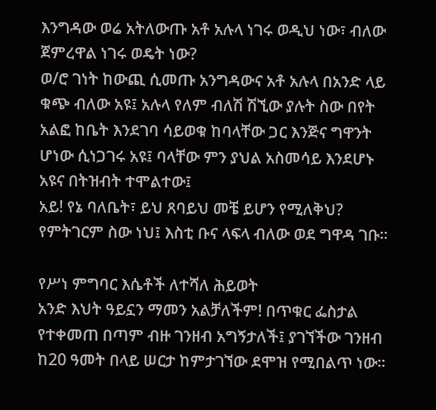እንግዳው ወሬ አትለውጡ አቶ አሉላ ነገሩ ወዲህ ነው፣ ብለው ጀምረዋል ነገሩ ወዴት ነው?
ወ/ሮ ገነት ከውጪ ሲመጡ አንግዳውና አቶ አሉላ በአንድ ላይ ቁጭ ብለው አዩ፤ አሉላ የለም ብለሽ ሽኚው ያሉት ስው በየት አልፎ ከቤት እንደገባ ሳይወቁ ከባላቸው ጋር እንጅና ግዋንት ሆነው ሲነጋገሩ አዩ፤ ባላቸው ምን ያህል አስመሳይ እንደሆኑ አዩና በትዝብት ተሞልተው፤
አይ! የኔ ባለቤት፣ ይህ ጸባይህ መቼ ይሆን የሚለቅህ? የምትገርም ስው ነህ፤ እስቲ ቡና ላፍላ ብለው ወደ ግዋዳ ገቡ።

የሥነ ምግባር እሴቶች ለተሻለ ሕይወት
አንድ እህት ዓይኗን ማመን አልቻለችም! በጥቁር ፌስታል የተቀመጠ በጣም ብዙ ገንዘብ አግኝታለች፤ ያገኘችው ገንዘብ ከ20 ዓመት በላይ ሠርታ ከምታገኘው ደሞዝ የሚበልጥ ነው።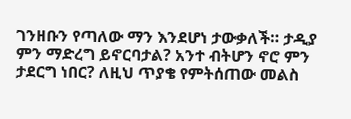ገንዘቡን የጣለው ማን እንደሆነ ታውቃለች። ታዲያ ምን ማድረግ ይኖርባታል? አንተ ብትሆን ኖሮ ምን ታደርግ ነበር? ለዚህ ጥያቄ የምትሰጠው መልስ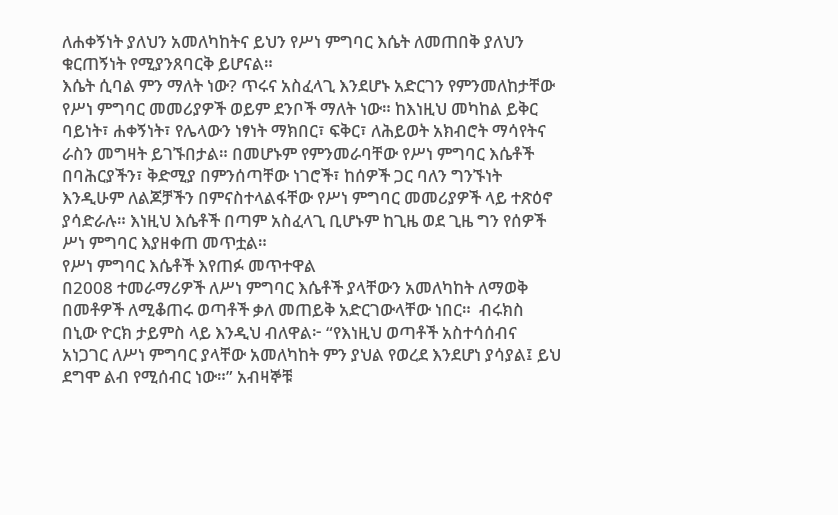ለሐቀኝነት ያለህን አመለካከትና ይህን የሥነ ምግባር እሴት ለመጠበቅ ያለህን ቁርጠኝነት የሚያንጸባርቅ ይሆናል።
እሴት ሲባል ምን ማለት ነው? ጥሩና አስፈላጊ እንደሆኑ አድርገን የምንመለከታቸው የሥነ ምግባር መመሪያዎች ወይም ደንቦች ማለት ነው። ከእነዚህ መካከል ይቅር ባይነት፣ ሐቀኝነት፣ የሌላውን ነፃነት ማክበር፣ ፍቅር፣ ለሕይወት አክብሮት ማሳየትና ራስን መግዛት ይገኙበታል። በመሆኑም የምንመራባቸው የሥነ ምግባር እሴቶች በባሕርያችን፣ ቅድሚያ በምንሰጣቸው ነገሮች፣ ከሰዎች ጋር ባለን ግንኙነት እንዲሁም ለልጆቻችን በምናስተላልፋቸው የሥነ ምግባር መመሪያዎች ላይ ተጽዕኖ ያሳድራሉ። እነዚህ እሴቶች በጣም አስፈላጊ ቢሆኑም ከጊዜ ወደ ጊዜ ግን የሰዎች ሥነ ምግባር እያዘቀጠ መጥቷል።
የሥነ ምግባር እሴቶች እየጠፉ መጥተዋል
በ2008 ተመራማሪዎች ለሥነ ምግባር እሴቶች ያላቸውን አመለካከት ለማወቅ በመቶዎች ለሚቆጠሩ ወጣቶች ቃለ መጠይቅ አድርገውላቸው ነበር።  ብሩክስ በኒው ዮርክ ታይምስ ላይ እንዲህ ብለዋል፦ “የእነዚህ ወጣቶች አስተሳሰብና አነጋገር ለሥነ ምግባር ያላቸው አመለካከት ምን ያህል የወረደ እንደሆነ ያሳያል፤ ይህ ደግሞ ልብ የሚሰብር ነው።” አብዛኞቹ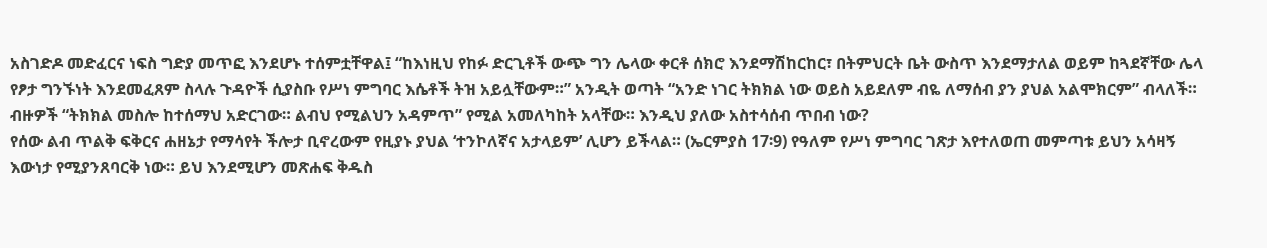አስገድዶ መድፈርና ነፍስ ግድያ መጥፎ እንደሆኑ ተሰምቷቸዋል፤ “ከእነዚህ የከፉ ድርጊቶች ውጭ ግን ሌላው ቀርቶ ሰክሮ እንደማሽከርከር፣ በትምህርት ቤት ውስጥ እንደማታለል ወይም ከጓደኛቸው ሌላ የፆታ ግንኙነት እንደመፈጸም ስላሉ ጉዳዮች ሲያስቡ የሥነ ምግባር እሴቶች ትዝ አይሏቸውም።” አንዲት ወጣት “አንድ ነገር ትክክል ነው ወይስ አይደለም ብዬ ለማሰብ ያን ያህል አልሞክርም” ብላለች። ብዙዎች “ትክክል መስሎ ከተሰማህ አድርገው። ልብህ የሚልህን አዳምጥ” የሚል አመለካከት አላቸው። እንዲህ ያለው አስተሳሰብ ጥበብ ነው?
የሰው ልብ ጥልቅ ፍቅርና ሐዘኔታ የማሳየት ችሎታ ቢኖረውም የዚያኑ ያህል ‘ተንኮለኛና አታላይም’ ሊሆን ይችላል። (ኤርምያስ 17፡9) የዓለም የሥነ ምግባር ገጽታ እየተለወጠ መምጣቱ ይህን አሳዛኝ እውነታ የሚያንጸባርቅ ነው። ይህ እንደሚሆን መጽሐፍ ቅዱስ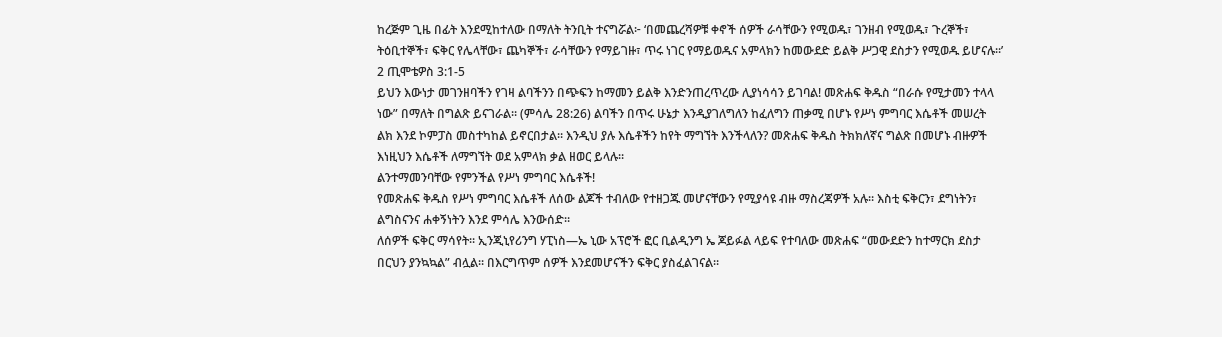ከረጅም ጊዜ በፊት እንደሚከተለው በማለት ትንቢት ተናግሯል፦ ‘በመጨረሻዎቹ ቀኖች ሰዎች ራሳቸውን የሚወዱ፣ ገንዘብ የሚወዱ፣ ጉረኞች፣ ትዕቢተኞች፣ ፍቅር የሌላቸው፣ ጨካኞች፣ ራሳቸውን የማይገዙ፣ ጥሩ ነገር የማይወዱና አምላክን ከመውደድ ይልቅ ሥጋዊ ደስታን የሚወዱ ይሆናሉ።’ 2 ጢሞቴዎስ 3:1-5
ይህን እውነታ መገንዘባችን የገዛ ልባችንን በጭፍን ከማመን ይልቅ እንድንጠረጥረው ሊያነሳሳን ይገባል! መጽሐፍ ቅዱስ “በራሱ የሚታመን ተላላ ነው” በማለት በግልጽ ይናገራል። (ምሳሌ 28:26) ልባችን በጥሩ ሁኔታ እንዲያገለግለን ከፈለግን ጠቃሚ በሆኑ የሥነ ምግባር እሴቶች መሠረት ልክ እንደ ኮምፓስ መስተካከል ይኖርበታል። እንዲህ ያሉ እሴቶችን ከየት ማግኘት እንችላለን? መጽሐፍ ቅዱስ ትክክለኛና ግልጽ በመሆኑ ብዙዎች እነዚህን እሴቶች ለማግኘት ወደ አምላክ ቃል ዘወር ይላሉ።
ልንተማመንባቸው የምንችል የሥነ ምግባር እሴቶች!
የመጽሐፍ ቅዱስ የሥነ ምግባር እሴቶች ለሰው ልጆች ተብለው የተዘጋጁ መሆናቸውን የሚያሳዩ ብዙ ማስረጃዎች አሉ። እስቲ ፍቅርን፣ ደግነትን፣ ልግስናንና ሐቀኝነትን እንደ ምሳሌ እንውሰድ።
ለሰዎች ፍቅር ማሳየት። ኢንጂኒየሪንግ ሃፒነስ—ኤ ኒው አፕሮች ፎር ቢልዲንግ ኤ ጆይፉል ላይፍ የተባለው መጽሐፍ “መውደድን ከተማርክ ደስታ በርህን ያንኳኳል” ብሏል። በእርግጥም ሰዎች እንደመሆናችን ፍቅር ያስፈልገናል።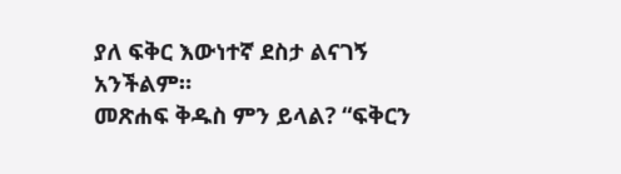ያለ ፍቅር እውነተኛ ደስታ ልናገኝ አንችልም።
መጽሐፍ ቅዱስ ምን ይላል? “ፍቅርን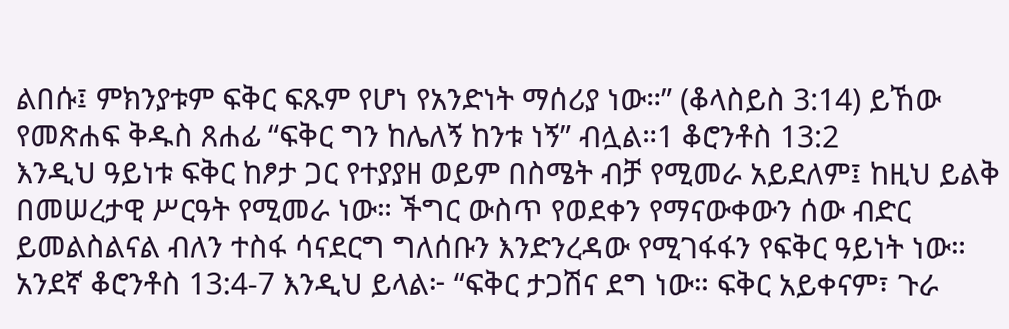ልበሱ፤ ምክንያቱም ፍቅር ፍጹም የሆነ የአንድነት ማሰሪያ ነው።” (ቆላስይስ 3:14) ይኸው የመጽሐፍ ቅዱስ ጸሐፊ “ፍቅር ግን ከሌለኝ ከንቱ ነኝ” ብሏል።1 ቆሮንቶስ 13:2
እንዲህ ዓይነቱ ፍቅር ከፆታ ጋር የተያያዘ ወይም በስሜት ብቻ የሚመራ አይደለም፤ ከዚህ ይልቅ በመሠረታዊ ሥርዓት የሚመራ ነው። ችግር ውስጥ የወደቀን የማናውቀውን ሰው ብድር ይመልስልናል ብለን ተስፋ ሳናደርግ ግለሰቡን እንድንረዳው የሚገፋፋን የፍቅር ዓይነት ነው። አንደኛ ቆሮንቶስ 13:4-7 እንዲህ ይላል፦ “ፍቅር ታጋሽና ደግ ነው። ፍቅር አይቀናም፣ ጉራ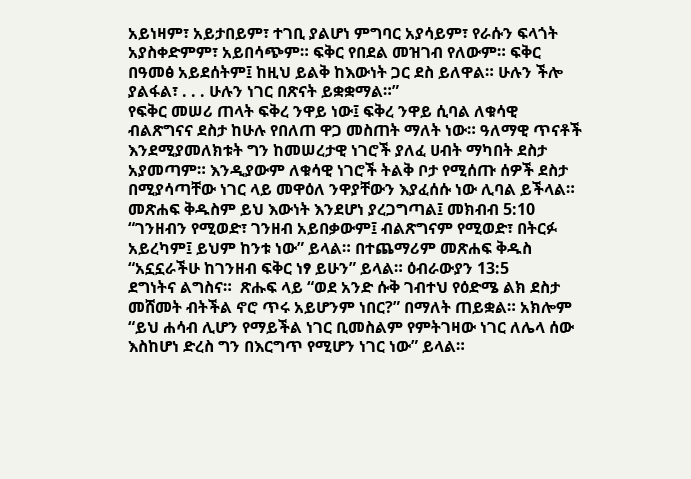አይነዛም፣ አይታበይም፣ ተገቢ ያልሆነ ምግባር አያሳይም፣ የራሱን ፍላጎት አያስቀድምም፣ አይበሳጭም። ፍቅር የበደል መዝገብ የለውም። ፍቅር በዓመፅ አይደሰትም፤ ከዚህ ይልቅ ከእውነት ጋር ደስ ይለዋል። ሁሉን ችሎ ያልፋል፣ . . . ሁሉን ነገር በጽናት ይቋቋማል።”
የፍቅር መሠሪ ጠላት ፍቅረ ንዋይ ነው፤ ፍቅረ ንዋይ ሲባል ለቁሳዊ ብልጽግናና ደስታ ከሁሉ የበለጠ ዋጋ መስጠት ማለት ነው። ዓለማዊ ጥናቶች እንደሚያመለክቱት ግን ከመሠረታዊ ነገሮች ያለፈ ሀብት ማካበት ደስታ አያመጣም። እንዲያውም ለቁሳዊ ነገሮች ትልቅ ቦታ የሚሰጡ ሰዎች ደስታ በሚያሳጣቸው ነገር ላይ መዋዕለ ንዋያቸውን እያፈሰሱ ነው ሊባል ይችላል። መጽሐፍ ቅዱስም ይህ እውነት እንደሆነ ያረጋግጣል፤ መክብብ 5:10 “ገንዘብን የሚወድ፣ ገንዘብ አይበቃውም፤ ብልጽግናም የሚወድ፣ በትርፉ አይረካም፤ ይህም ከንቱ ነው” ይላል። በተጨማሪም መጽሐፍ ቅዱስ “አኗኗራችሁ ከገንዘብ ፍቅር ነፃ ይሁን” ይላል። ዕብራውያን 13:5
ደግነትና ልግስና።  ጽሑፍ ላይ “ወደ አንድ ሱቅ ገብተህ የዕድሜ ልክ ደስታ መሸመት ብትችል ኖሮ ጥሩ አይሆንም ነበር?” በማለት ጠይቋል። አክሎም “ይህ ሐሳብ ሊሆን የማይችል ነገር ቢመስልም የምትገዛው ነገር ለሌላ ሰው እስከሆነ ድረስ ግን በእርግጥ የሚሆን ነገር ነው” ይላል።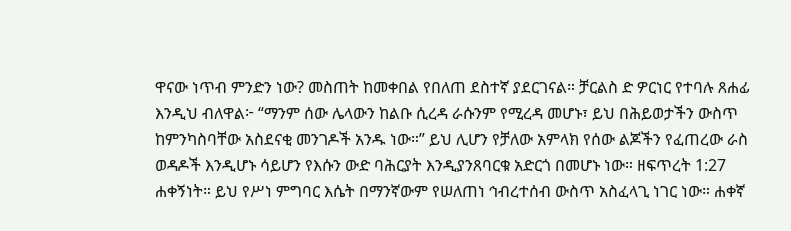ዋናው ነጥብ ምንድን ነው? መስጠት ከመቀበል የበለጠ ደስተኛ ያደርገናል። ቻርልስ ድ ዎርነር የተባሉ ጸሐፊ እንዲህ ብለዋል፦ “ማንም ሰው ሌላውን ከልቡ ሲረዳ ራሱንም የሚረዳ መሆኑ፣ ይህ በሕይወታችን ውስጥ ከምንካስባቸው አስደናቂ መንገዶች አንዱ ነው።” ይህ ሊሆን የቻለው አምላክ የሰው ልጆችን የፈጠረው ራስ ወዳዶች እንዲሆኑ ሳይሆን የእሱን ውድ ባሕርያት እንዲያንጸባርቁ አድርጎ በመሆኑ ነው። ዘፍጥረት 1:27
ሐቀኝነት። ይህ የሥነ ምግባር እሴት በማንኛውም የሠለጠነ ኅብረተሰብ ውስጥ አስፈላጊ ነገር ነው። ሐቀኛ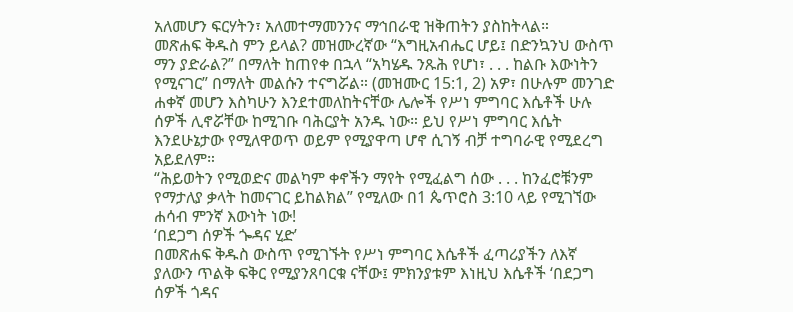አለመሆን ፍርሃትን፣ አለመተማመንንና ማኅበራዊ ዝቅጠትን ያስከትላል።
መጽሐፍ ቅዱስ ምን ይላል? መዝሙረኛው “እግዚአብሔር ሆይ፤ በድንኳንህ ውስጥ ማን ያድራል?” በማለት ከጠየቀ በኋላ “አካሄዱ ንጹሕ የሆነ፣ . . . ከልቡ እውነትን የሚናገር” በማለት መልሱን ተናግሯል። (መዝሙር 15:1, 2) አዎ፣ በሁሉም መንገድ ሐቀኛ መሆን እስካሁን እንደተመለከትናቸው ሌሎች የሥነ ምግባር እሴቶች ሁሉ ሰዎች ሊኖሯቸው ከሚገቡ ባሕርያት አንዱ ነው። ይህ የሥነ ምግባር እሴት እንደሁኔታው የሚለዋወጥ ወይም የሚያዋጣ ሆኖ ሲገኝ ብቻ ተግባራዊ የሚደረግ አይደለም።
“ሕይወትን የሚወድና መልካም ቀኖችን ማየት የሚፈልግ ሰው . . . ከንፈሮቹንም የማታለያ ቃላት ከመናገር ይከልክል” የሚለው በ1 ጴጥሮስ 3:10 ላይ የሚገኘው ሐሳብ ምንኛ እውነት ነው!
‘በደጋግ ሰዎች ጐዳና ሂድ’
በመጽሐፍ ቅዱስ ውስጥ የሚገኙት የሥነ ምግባር እሴቶች ፈጣሪያችን ለእኛ ያለውን ጥልቅ ፍቅር የሚያንጸባርቁ ናቸው፤ ምክንያቱም እነዚህ እሴቶች ‘በደጋግ ሰዎች ጎዳና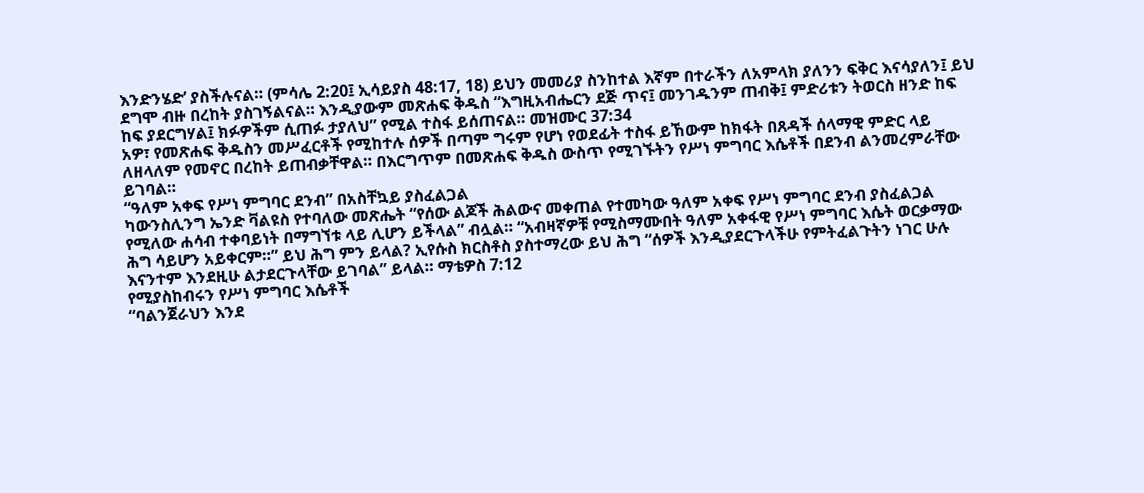እንድንሄድ’ ያስችሉናል። (ምሳሌ 2:20፤ ኢሳይያስ 48:17, 18) ይህን መመሪያ ስንከተል እኛም በተራችን ለአምላክ ያለንን ፍቅር እናሳያለን፤ ይህ ደግሞ ብዙ በረከት ያስገኝልናል። እንዲያውም መጽሐፍ ቅዱስ “እግዚአብሔርን ደጅ ጥና፤ መንገዱንም ጠብቅ፤ ምድሪቱን ትወርስ ዘንድ ከፍ ከፍ ያደርግሃል፤ ክፉዎችም ሲጠፉ ታያለህ” የሚል ተስፋ ይሰጠናል። መዝሙር 37:34
አዎ፣ የመጽሐፍ ቅዱስን መሥፈርቶች የሚከተሉ ሰዎች በጣም ግሩም የሆነ የወደፊት ተስፋ ይኸውም ከክፋት በጸዳች ሰላማዊ ምድር ላይ ለዘላለም የመኖር በረከት ይጠብቃቸዋል። በእርግጥም በመጽሐፍ ቅዱስ ውስጥ የሚገኙትን የሥነ ምግባር እሴቶች በደንብ ልንመረምራቸው ይገባል።
“ዓለም አቀፍ የሥነ ምግባር ደንብ” በአስቸኳይ ያስፈልጋል
ካውንስሊንግ ኤንድ ቫልዩስ የተባለው መጽሔት “የሰው ልጆች ሕልውና መቀጠል የተመካው ዓለም አቀፍ የሥነ ምግባር ደንብ ያስፈልጋል የሚለው ሐሳብ ተቀባይነት በማግኘቱ ላይ ሊሆን ይችላል” ብሏል። “አብዛኛዎቹ የሚስማሙበት ዓለም አቀፋዊ የሥነ ምግባር እሴት ወርቃማው ሕግ ሳይሆን አይቀርም።” ይህ ሕግ ምን ይላል? ኢየሱስ ክርስቶስ ያስተማረው ይህ ሕግ “ሰዎች እንዲያደርጉላችሁ የምትፈልጉትን ነገር ሁሉ እናንተም እንደዚሁ ልታደርጉላቸው ይገባል” ይላል። ማቴዎስ 7:12
የሚያስከብሩን የሥነ ምግባር እሴቶች
“ባልንጀራህን እንደ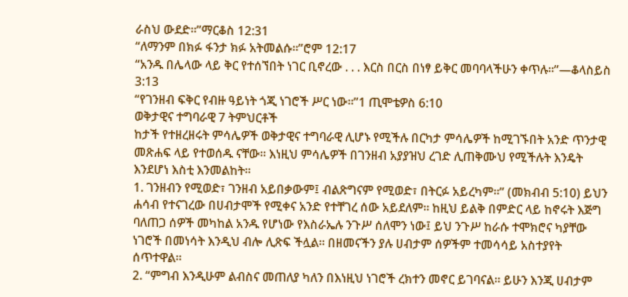ራስህ ውደድ።”ማርቆስ 12:31
“ለማንም በክፉ ፋንታ ክፉ አትመልሱ።”ሮም 12:17
“አንዱ በሌላው ላይ ቅር የተሰኘበት ነገር ቢኖረው . . . እርስ በርስ በነፃ ይቅር መባባላችሁን ቀጥሉ።”—ቆላስይስ 3:13
“የገንዘብ ፍቅር የብዙ ዓይነት ጎጂ ነገሮች ሥር ነው።”1 ጢሞቴዎስ 6:10
ወቅታዊና ተግባራዊ 7 ትምህርቶች
ከታች የተዘረዘሩት ምሳሌዎች ወቅታዊና ተግባራዊ ሊሆኑ የሚችሉ በርካታ ምሳሌዎች ከሚገኙበት አንድ ጥንታዊ መጽሐፍ ላይ የተወሰዱ ናቸው። እነዚህ ምሳሌዎች በገንዘብ አያያዝህ ረገድ ሊጠቅሙህ የሚችሉት እንዴት እንደሆነ እስቲ እንመልከት።
1. ገንዘብን የሚወድ፣ ገንዘብ አይበቃውም፤ ብልጽግናም የሚወድ፣ በትርፉ አይረካም።” (መክብብ 5:10) ይህን ሐሳብ የተናገረው በሀብታሞች የሚቀና አንድ የተቸገረ ሰው አይደለም። ከዚህ ይልቅ በምድር ላይ ከኖሩት እጅግ ባለጠጋ ሰዎች መካከል አንዱ የሆነው የእስራኤሉ ንጉሥ ሰለሞን ነው፤ ይህ ንጉሥ ከራሱ ተሞክሮና ካያቸው ነገሮች በመነሳት እንዲህ ብሎ ሊጽፍ ችሏል። በዘመናችን ያሉ ሀብታም ሰዎችም ተመሳሳይ አስተያየት ሰጥተዋል።
2. “ምግብ እንዲሁም ልብስና መጠለያ ካለን በእነዚህ ነገሮች ረክተን መኖር ይገባናል። ይሁን እንጂ ሀብታም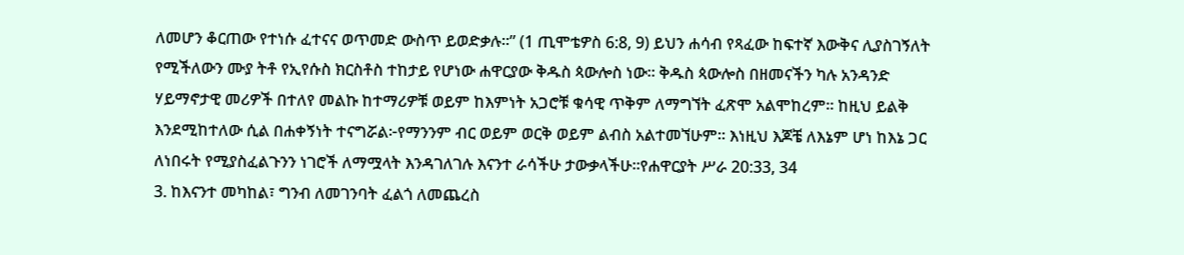ለመሆን ቆርጠው የተነሱ ፈተናና ወጥመድ ውስጥ ይወድቃሉ።” (1 ጢሞቴዎስ 6:8, 9) ይህን ሐሳብ የጻፈው ከፍተኛ እውቅና ሊያስገኝለት የሚችለውን ሙያ ትቶ የኢየሱስ ክርስቶስ ተከታይ የሆነው ሐዋርያው ቅዱስ ጳውሎስ ነው። ቅዱስ ጳውሎስ በዘመናችን ካሉ አንዳንድ ሃይማኖታዊ መሪዎች በተለየ መልኩ ከተማሪዎቹ ወይም ከእምነት አጋሮቹ ቁሳዊ ጥቅም ለማግኘት ፈጽሞ አልሞከረም። ከዚህ ይልቅ እንደሚከተለው ሲል በሐቀኝነት ተናግሯል፦የማንንም ብር ወይም ወርቅ ወይም ልብስ አልተመኘሁም። እነዚህ እጆቼ ለእኔም ሆነ ከእኔ ጋር ለነበሩት የሚያስፈልጉንን ነገሮች ለማሟላት እንዳገለገሉ እናንተ ራሳችሁ ታውቃላችሁ።የሐዋርያት ሥራ 20:33, 34
3. ከእናንተ መካከል፣ ግንብ ለመገንባት ፈልጎ ለመጨረስ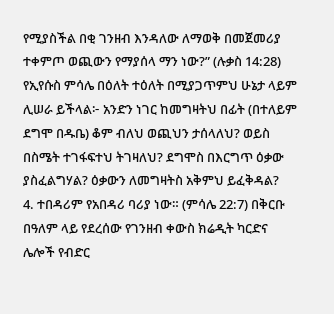የሚያስችል በቂ ገንዘብ እንዳለው ለማወቅ በመጀመሪያ ተቀምጦ ወጪውን የማያሰላ ማን ነው?” (ሉቃስ 14:28) የኢየሱስ ምሳሌ በዕለት ተዕለት በሚያጋጥምህ ሁኔታ ላይም ሊሠራ ይችላል፦ አንድን ነገር ከመግዛትህ በፊት (በተለይም ደግሞ በዱቤ) ቆም ብለህ ወጪህን ታሰላለህ? ወይስ በስሜት ተገፋፍተህ ትገዛለህ? ደግሞስ በእርግጥ ዕቃው ያስፈልግሃል? ዕቃውን ለመግዛትስ አቅምህ ይፈቅዳል?
4. ተበዳሪም የአበዳሪ ባሪያ ነው። (ምሳሌ 22:7) በቅርቡ በዓለም ላይ የደረሰው የገንዘብ ቀውስ ክሬዲት ካርድና ሌሎች የብድር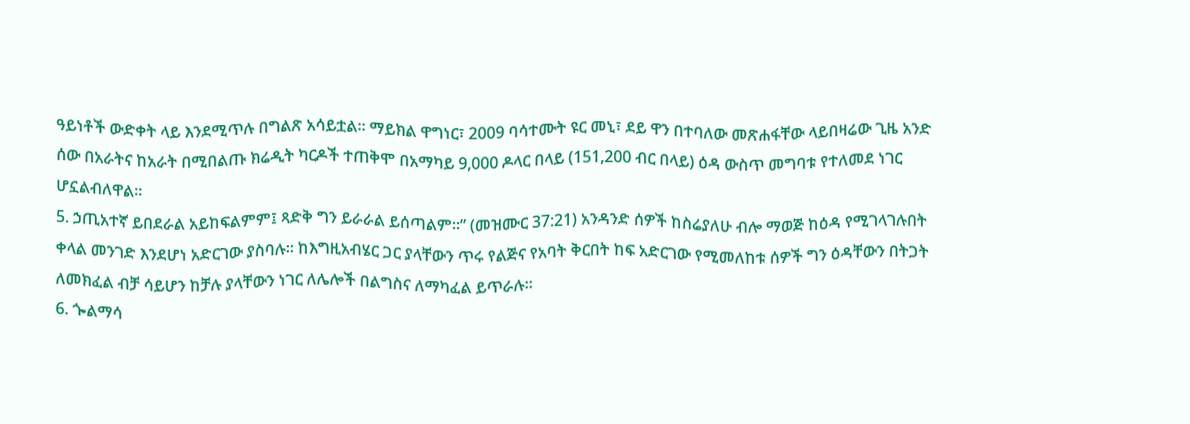ዓይነቶች ውድቀት ላይ እንደሚጥሉ በግልጽ አሳይቷል። ማይክል ዋግነር፣ 2009 ባሳተሙት ዩር መኒ፣ ደይ ዋን በተባለው መጽሐፋቸው ላይበዛሬው ጊዜ አንድ ሰው በአራትና ከአራት በሚበልጡ ክሬዲት ካርዶች ተጠቅሞ በአማካይ 9,000 ዶላር በላይ (151,200 ብር በላይ) ዕዳ ውስጥ መግባቱ የተለመደ ነገር ሆኗልብለዋል።
5. ኃጢአተኛ ይበደራል አይከፍልምም፤ ጻድቅ ግን ይራራል ይሰጣልም።” (መዝሙር 37:21) አንዳንድ ሰዎች ከስሬያለሁ ብሎ ማወጅ ከዕዳ የሚገላገሉበት ቀላል መንገድ እንደሆነ አድርገው ያስባሉ። ከእግዚአብሄር ጋር ያላቸውን ጥሩ የልጅና የአባት ቅርበት ከፍ አድርገው የሚመለከቱ ሰዎች ግን ዕዳቸውን በትጋት ለመክፈል ብቻ ሳይሆን ከቻሉ ያላቸውን ነገር ለሌሎች በልግስና ለማካፈል ይጥራሉ።
6. ጐልማሳ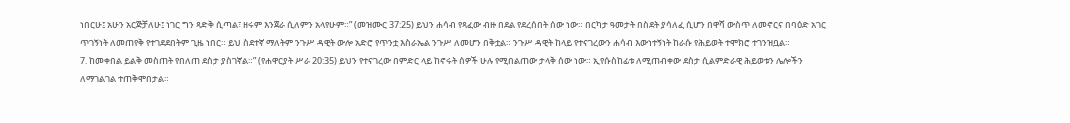ነበርሁ፤ አሁን አርጅቻለሁ፤ ነገር ግን ጻድቅ ሲጣል፣ ዘሩም እንጀራ ሲለምን አላየሁም።” (መዝሙር 37:25) ይህን ሐሳብ የጻፈው ብዙ በደል የደረሰበት ሰው ነው። በርካታ ዓመታት በስደት ያሳለፈ ሲሆን በዋሻ ውስጥ ለመኖርና በባዕድ አገር ጥገኝነት ለመጠየቅ የተገደደበትም ጊዜ ነበር። ይህ ስደተኛ ማለትም ንጉሥ ዳዊት ውሎ አድሮ የጥንቷ እስራኤል ንጉሥ ለመሆን በቅቷል። ንጉሥ ዳዊት ከላይ የተናገረውን ሐሳብ እውነተኝነት ከራሱ የሕይወት ተሞክሮ ተገንዝቧል።
7. ከመቀበል ይልቅ መስጠት የበለጠ ደስታ ያስገኛል።” (የሐዋርያት ሥራ 20:35) ይህን የተናገረው በምድር ላይ ከኖሩት ሰዎች ሁሉ የሚበልጠው ታላቅ ሰው ነው። ኢየሱስከፊቱ ለሚጠብቀው ደስታ ሲልምድራዊ ሕይወቱን ሌሎችን ለማገልገል ተጠቅሞበታል።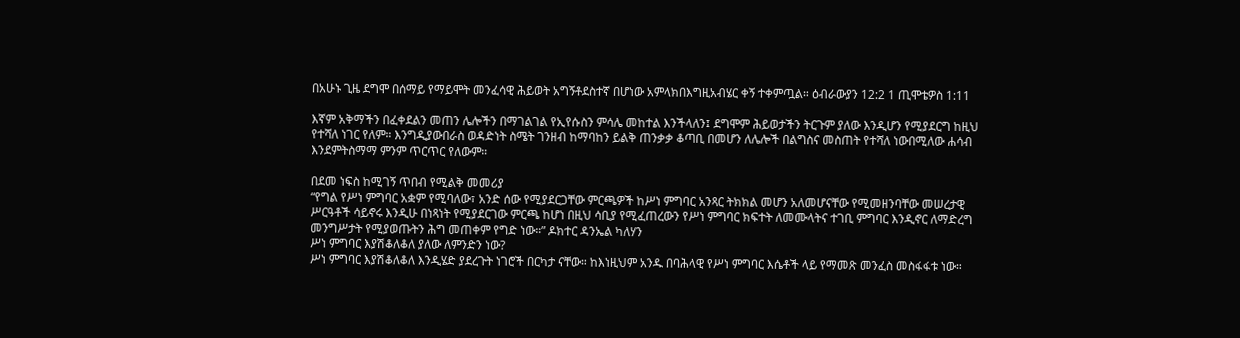በአሁኑ ጊዜ ደግሞ በሰማይ የማይሞት መንፈሳዊ ሕይወት አግኝቶደስተኛ በሆነው አምላክበእግዚአብሄር ቀኝ ተቀምጧል። ዕብራውያን 12:2 1 ጢሞቴዎስ 1:11

እኛም አቅማችን በፈቀደልን መጠን ሌሎችን በማገልገል የኢየሱስን ምሳሌ መከተል እንችላለን፤ ደግሞም ሕይወታችን ትርጉም ያለው እንዲሆን የሚያደርግ ከዚህ የተሻለ ነገር የለም። እንግዲያውበራስ ወዳድነት ስሜት ገንዘብ ከማባከን ይልቅ ጠንቃቃ ቆጣቢ በመሆን ለሌሎች በልግስና መስጠት የተሻለ ነውበሚለው ሐሳብ እንደምትስማማ ምንም ጥርጥር የለውም።

በደመ ነፍስ ከሚገኝ ጥበብ የሚልቅ መመሪያ
“የግል የሥነ ምግባር አቋም የሚባለው፣ አንድ ሰው የሚያደርጋቸው ምርጫዎች ከሥነ ምግባር አንጻር ትክክል መሆን አለመሆናቸው የሚመዘንባቸው መሠረታዊ ሥርዓቶች ሳይኖሩ እንዲሁ በነጻነት የሚያደርገው ምርጫ ከሆነ በዚህ ሳቢያ የሚፈጠረውን የሥነ ምግባር ክፍተት ለመሙላትና ተገቢ ምግባር እንዲኖር ለማድረግ መንግሥታት የሚያወጡትን ሕግ መጠቀም የግድ ነው።” ዶክተር ዳንኤል ካለሃን
ሥነ ምግባር እያሽቆለቆለ ያለው ለምንድን ነው?
ሥነ ምግባር እያሽቆለቆለ እንዲሄድ ያደረጉት ነገሮች በርካታ ናቸው። ከእነዚህም አንዱ በባሕላዊ የሥነ ምግባር እሴቶች ላይ የማመጽ መንፈስ መስፋፋቱ ነው።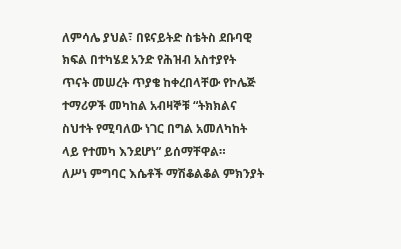ለምሳሌ ያህል፣ በዩናይትድ ስቴትስ ደቡባዊ ክፍል በተካሄደ አንድ የሕዝብ አስተያየት ጥናት መሠረት ጥያቄ ከቀረበላቸው የኮሌጅ ተማሪዎች መካከል አብዛኞቹ “ትክክልና ስህተት የሚባለው ነገር በግል አመለካከት ላይ የተመካ እንደሆነ” ይሰማቸዋል።
ለሥነ ምግባር እሴቶች ማሽቆልቆል ምክንያት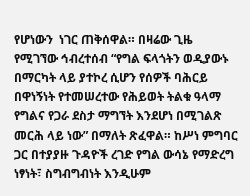የሆነውን  ነገር ጠቅሰዋል። በዛሬው ጊዜ የሚገኘው ኅብረተሰብ “የግል ፍላጎትን ወዲያውኑ በማርካት ላይ ያተኮረ ሲሆን የሰዎች ባሕርይ በዋነኝነት የተመሠረተው የሕይወት ትልቁ ዓላማ የግልና የጋራ ደስታ ማግኘት እንደሆነ በሚገልጽ መርሕ ላይ ነው” በማለት ጽፈዋል። ከሥነ ምግባር ጋር በተያያዙ ጉዳዮች ረገድ የግል ውሳኔ የማድረግ ነፃነት፣ ስግብግብነት እንዲሁም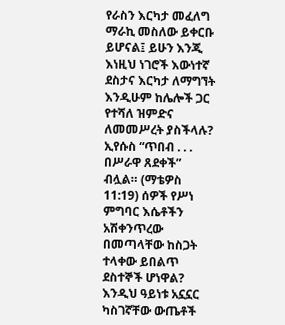የራስን እርካታ መፈለግ ማራኪ መስለው ይቀርቡ ይሆናል፤ ይሁን እንጂ እነዚህ ነገሮች እውነተኛ ደስታና እርካታ ለማግኘት እንዲሁም ከሌሎች ጋር የተሻለ ዝምድና ለመመሥረት ያስችላሉ?
ኢየሱስ “ጥበብ . . . በሥራዋ ጸደቀች” ብሏል። (ማቴዎስ 11:19) ሰዎች የሥነ ምግባር እሴቶችን አሽቀንጥረው በመጣላቸው ከስጋት ተላቀው ይበልጥ ደስተኞች ሆነዋል? እንዲህ ዓይነቱ አኗኗር ካስገኛቸው ውጤቶች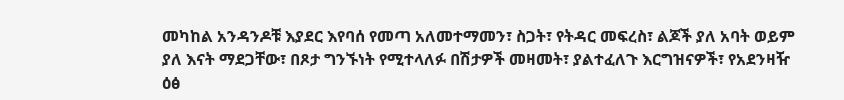መካከል አንዳንዶቹ እያደር እየባሰ የመጣ አለመተማመን፣ ስጋት፣ የትዳር መፍረስ፣ ልጆች ያለ አባት ወይም ያለ እናት ማደጋቸው፣ በጾታ ግንኙነት የሚተላለፉ በሽታዎች መዛመት፣ ያልተፈለጉ እርግዝናዎች፣ የአደንዛዥ ዕፅ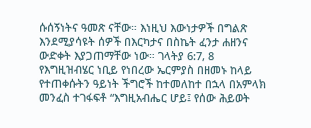ሱሰኝነትና ዓመጽ ናቸው። እነዚህ እውነታዎች በግልጽ እንደሚያሳዩት ሰዎች በእርካታና በስኬት ፈንታ ሐዘንና ውድቀት እያጋጠማቸው ነው። ገላትያ 6:7, 8
የእግዚዝብሄር ነቢይ የነበረው ኤርምያስ በዘመኑ ከላይ የተጠቀሱትን ዓይነት ችግሮች ከተመለከተ በኋላ በአምላክ መንፈስ ተገፋፍቶ “እግዚአብሔር ሆይ፤ የሰው ሕይወት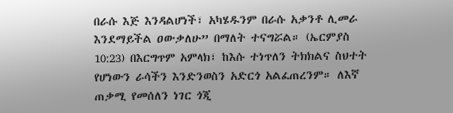በራሱ እጅ እንዳልሆነች፣ አካሄዱንም በራሱ አቃንቶ ሊመራ እንደማይችል ዐውቃለሁ” በማለት ተናግሯል። (ኤርምያስ 10:23) በእርግጥም አምላክ፣ ከእሱ ተነጥለን ትክክልና ስህተት የሆነውን ራሳችን እንድንወስን አድርጎ አልፈጠረንም። ለእኛ ጠቃሚ የመሰለን ነገር ጎጂ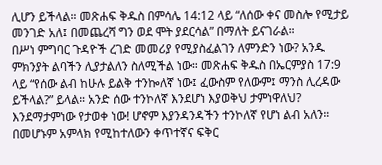ሊሆን ይችላል። መጽሐፍ ቅዱስ በምሳሌ 14:12 ላይ “ለሰው ቀና መስሎ የሚታይ መንገድ አለ፤ በመጨረሻ ግን ወደ ሞት ያደርሳል” በማለት ይናገራል።
በሥነ ምግባር ጉዳዮች ረገድ መመሪያ የሚያስፈልገን ለምንድን ነው? አንዱ ምክንያት ልባችን ሊያታልለን ስለሚችል ነው። መጽሐፍ ቅዱስ በኤርምያስ 17:9 ላይ “የሰው ልብ ከሁሉ ይልቅ ተንኰለኛ ነው፤ ፈውስም የለውም፤ ማንስ ሊረዳው ይችላል?” ይላል። አንድ ሰው ተንኮለኛ እንደሆነ እያወቅህ ታምነዋለህ? እንደማታምነው የታወቀ ነው! ሆኖም እያንዳንዳችን ተንኮለኛ የሆነ ልብ አለን። በመሆኑም አምላክ የሚከተለውን ቀጥተኛና ፍቅር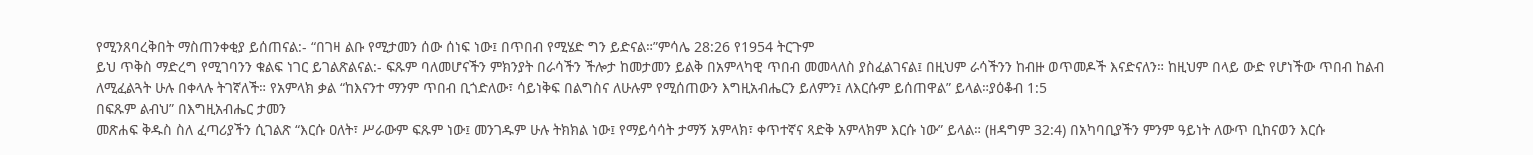የሚንጸባረቅበት ማስጠንቀቂያ ይሰጠናል:- “በገዛ ልቡ የሚታመን ሰው ሰነፍ ነው፤ በጥበብ የሚሄድ ግን ይድናል።”ምሳሌ 28:26 የ1954 ትርጉም
ይህ ጥቅስ ማድረግ የሚገባንን ቁልፍ ነገር ይገልጽልናል:- ፍጹም ባለመሆናችን ምክንያት በራሳችን ችሎታ ከመታመን ይልቅ በአምላካዊ ጥበብ መመላለስ ያስፈልገናል፤ በዚህም ራሳችንን ከብዙ ወጥመዶች እናድናለን። ከዚህም በላይ ውድ የሆነችው ጥበብ ከልብ ለሚፈልጓት ሁሉ በቀላሉ ትገኛለች። የአምላክ ቃል “ከእናንተ ማንም ጥበብ ቢጎድለው፣ ሳይነቅፍ በልግስና ለሁሉም የሚሰጠውን እግዚአብሔርን ይለምን፤ ለእርሱም ይሰጠዋል” ይላል።ያዕቆብ 1:5
በፍጹም ልብህ” በእግዚአብሔር ታመን
መጽሐፍ ቅዱስ ስለ ፈጣሪያችን ሲገልጽ “እርሱ ዐለት፣ ሥራውም ፍጹም ነው፤ መንገዱም ሁሉ ትክክል ነው፤ የማይሳሳት ታማኝ አምላክ፣ ቀጥተኛና ጻድቅ አምላክም እርሱ ነው” ይላል። (ዘዳግም 32:4) በአካባቢያችን ምንም ዓይነት ለውጥ ቢከናወን እርሱ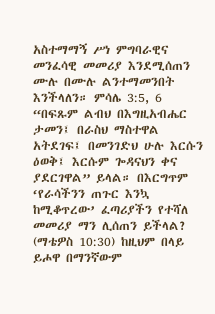አስተማማኝ ሥነ ምግባራዊና መንፈሳዊ መመሪያ እንደሚሰጠን ሙሉ በሙሉ ልንተማመንበት እንችላለን። ምሳሌ 3:5, 6 “በፍጹም ልብህ በእግዚአብሔር ታመን፤ በራስህ ማስተዋል አትደገፍ፤ በመንገድህ ሁሉ እርሱን ዕወቅ፤ እርሱም ጐዳናህን ቀና ያደርገዋል” ይላል። በእርግጥም ‘የራሳችንን ጠጉር እንኳ ከሚቆጥረው’ ፈጣሪያችን የተሻለ መመሪያ ማን ሊሰጠን ይችላል? (ማቴዎስ 10:30) ከዚህም በላይ ይሖዋ በማንኛውም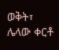ወቅት፣ ሌላው ቀርቶ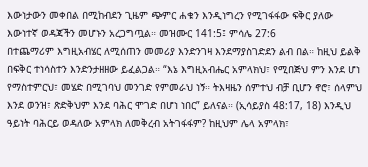እውነታውን መቀበል በሚከብደን ጊዜም ጭምር ሐቁን እንዲነግረን የሚገፋፋው ፍቅር ያለው እውነተኛ ወዳጃችን መሆኑን አረጋግጧል። መዝሙር 141:5፤ ምሳሌ 27:6
በተጨማሪም እግዚአብሄር ለሚሰጠን መመሪያ እንድንገዛ እንደማያስገድደን ልብ በል። ከዚህ ይልቅ በፍቅር ተነሳስተን እንድንታዘዘው ይፈልጋል። “እኔ እግዚአብሔር አምላክህ፣ የሚበጅህ ምን እንደ ሆነ የማስተምርህ፣ መሄድ በሚገባህ መንገድ የምመራህ ነኝ። ትእዛዜን ሰምተህ ብቻ ቢሆን ኖሮ፣ ሰላምህ እንደ ወንዝ፣ ጽድቅህም እንደ ባሕር ሞገድ በሆነ ነበር” ይለናል። (ኢሳይያስ 48:17, 18) እንዲህ ዓይነት ባሕርይ ወዳለው አምላክ ለመቅረብ አትገፋፋም? ከዚህም ሌላ አምላክ፣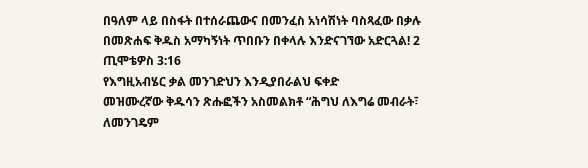በዓለም ላይ በስፋት በተሰራጨውና በመንፈስ አነሳሽነት ባስጻፈው በቃሉ በመጽሐፍ ቅዱስ አማካኝነት ጥበቡን በቀላሉ እንድናገኘው አድርጓል! 2 ጢሞቴዎስ 3:16
የእግዚአብሄር ቃል መንገድህን እንዲያበራልህ ፍቀድ
መዝሙረኛው ቅዱሳን ጽሑፎችን አስመልክቶ “ሕግህ ለእግሬ መብራት፣ ለመንገዴም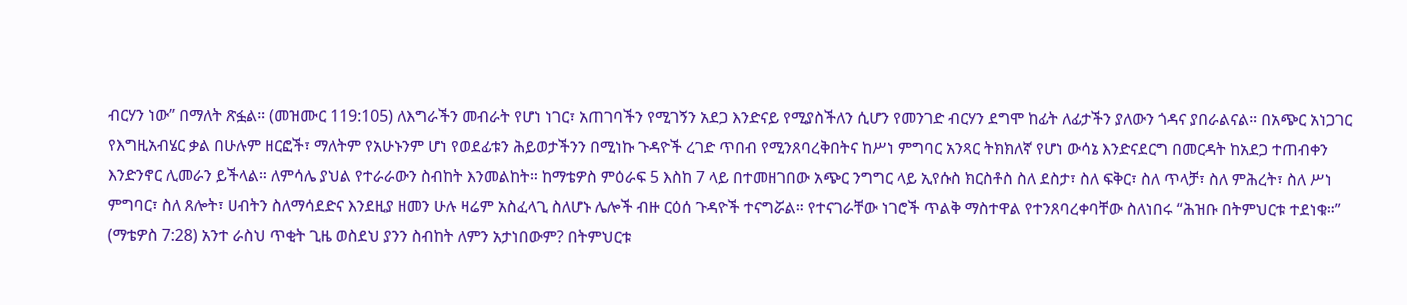ብርሃን ነው” በማለት ጽፏል። (መዝሙር 119:105) ለእግራችን መብራት የሆነ ነገር፣ አጠገባችን የሚገኝን አደጋ እንድናይ የሚያስችለን ሲሆን የመንገድ ብርሃን ደግሞ ከፊት ለፊታችን ያለውን ጎዳና ያበራልናል። በአጭር አነጋገር የእግዚአብሄር ቃል በሁሉም ዘርፎች፣ ማለትም የአሁኑንም ሆነ የወደፊቱን ሕይወታችንን በሚነኩ ጉዳዮች ረገድ ጥበብ የሚንጸባረቅበትና ከሥነ ምግባር አንጻር ትክክለኛ የሆነ ውሳኔ እንድናደርግ በመርዳት ከአደጋ ተጠብቀን እንድንኖር ሊመራን ይችላል። ለምሳሌ ያህል የተራራውን ስብከት እንመልከት። ከማቴዎስ ምዕራፍ 5 እስከ 7 ላይ በተመዘገበው አጭር ንግግር ላይ ኢየሱስ ክርስቶስ ስለ ደስታ፣ ስለ ፍቅር፣ ስለ ጥላቻ፣ ስለ ምሕረት፣ ስለ ሥነ ምግባር፣ ስለ ጸሎት፣ ሀብትን ስለማሳደድና እንደዚያ ዘመን ሁሉ ዛሬም አስፈላጊ ስለሆኑ ሌሎች ብዙ ርዕሰ ጉዳዮች ተናግሯል። የተናገራቸው ነገሮች ጥልቅ ማስተዋል የተንጸባረቀባቸው ስለነበሩ “ሕዝቡ በትምህርቱ ተደነቁ።” (ማቴዎስ 7:28) አንተ ራስህ ጥቂት ጊዜ ወስደህ ያንን ስብከት ለምን አታነበውም? በትምህርቱ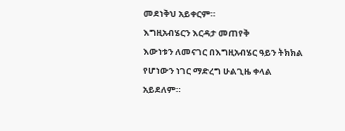መደነቅህ አይቀርም።
እግዚአብሄርን እርዳታ መጠየቅ
እውነቱን ለመናገር በእግዚአብሄር ዓይን ትክክል የሆነውን ነገር ማድረግ ሁልጊዜ ቀላል አይደለም።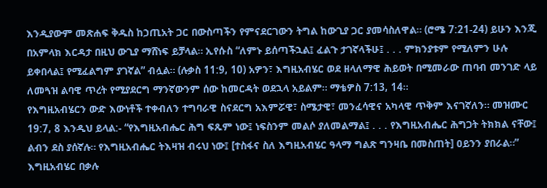እንዲያውም መጽሐፍ ቅዱስ ከኃጢአት ጋር በውስጣችን የምናደርገውን ትግል ከውጊያ ጋር ያመሳስለዋል። (ሮሜ 7:21-24) ይሁን እንጂ በአምላክ እርዳታ በዚህ ውጊያ ማሸነፍ ይቻላል። ኢየሱስ “ለምኑ ይሰጣችኋል፤ ፈልጉ ታገኛላችሁ፤ . . . ምክንያቱም የሚለምን ሁሉ ይቀበላል፤ የሚፈልግም ያገኛል” ብሏል። (ሉቃስ 11:9, 10) አዎን፣ እግዚአብሄር ወደ ዘላለማዊ ሕይወት በሚመራው ጠባብ መንገድ ላይ ለመጓዝ ልባዊ ጥረት የሚያደርግ ማንኛውንም ሰው ከመርዳት ወደኋላ አይልም። ማቴዎስ 7:13, 14።
የእግዚአብሄርን ውድ እውነቶች ተቀብለን ተግባራዊ ስናደርግ አእምሯዊ፣ ስሜታዊ፣ መንፈሳዊና አካላዊ ጥቅም እናገኛለን። መዝሙር 19:7, 8 እንዲህ ይላል:- “የእግዚአብሔር ሕግ ፍጹም ነው፤ ነፍስንም መልሶ ያለመልማል፤ . . . የእግዚአብሔር ሕግጋት ትክክል ናቸው፤ ልብን ደስ ያሰኛሉ። የእግዚአብሔር ትእዛዝ ብሩህ ነው፤ [ተስፋና ስለ እግዚአብሄር ዓላማ ግልጽ ግንዛቤ በመስጠት] ዐይንን ያበራል።”
እግዚአብሄር በቃሉ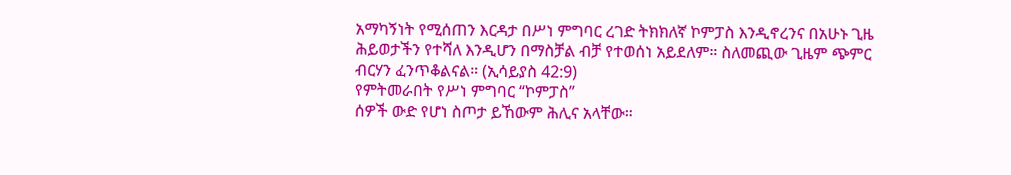አማካኝነት የሚሰጠን እርዳታ በሥነ ምግባር ረገድ ትክክለኛ ኮምፓስ እንዲኖረንና በአሁኑ ጊዜ ሕይወታችን የተሻለ እንዲሆን በማስቻል ብቻ የተወሰነ አይደለም። ስለመጪው ጊዜም ጭምር ብርሃን ፈንጥቆልናል። (ኢሳይያስ 42:9)
የምትመራበት የሥነ ምግባር “ኮምፓስ”
ሰዎች ውድ የሆነ ስጦታ ይኸውም ሕሊና አላቸው።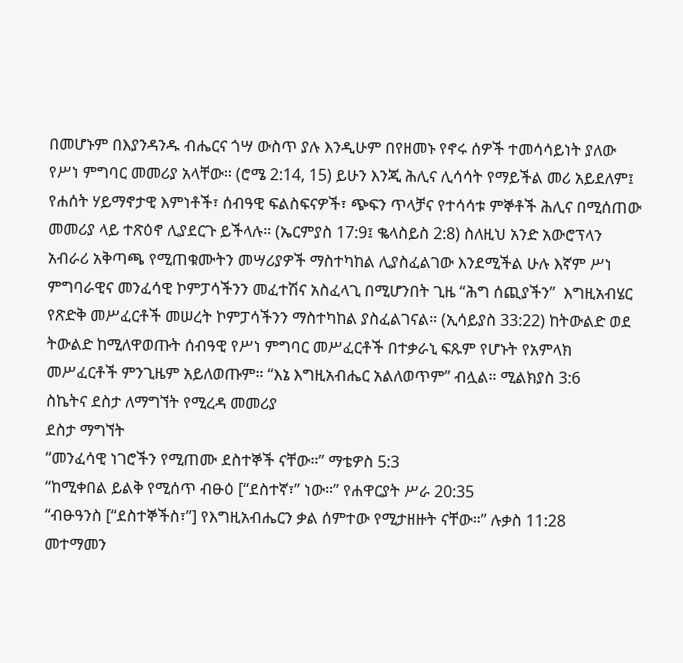በመሆኑም በእያንዳንዱ ብሔርና ጎሣ ውስጥ ያሉ እንዲሁም በየዘመኑ የኖሩ ሰዎች ተመሳሳይነት ያለው የሥነ ምግባር መመሪያ አላቸው። (ሮሜ 2:14, 15) ይሁን እንጂ ሕሊና ሊሳሳት የማይችል መሪ አይደለም፤ የሐሰት ሃይማኖታዊ እምነቶች፣ ሰብዓዊ ፍልስፍናዎች፣ ጭፍን ጥላቻና የተሳሳቱ ምኞቶች ሕሊና በሚሰጠው መመሪያ ላይ ተጽዕኖ ሊያደርጉ ይችላሉ። (ኤርምያስ 17:9፤ ቈላስይስ 2:8) ስለዚህ አንድ አውሮፕላን አብራሪ አቅጣጫ የሚጠቁሙትን መሣሪያዎች ማስተካከል ሊያስፈልገው እንደሚችል ሁሉ እኛም ሥነ ምግባራዊና መንፈሳዊ ኮምፓሳችንን መፈተሽና አስፈላጊ በሚሆንበት ጊዜ “ሕግ ሰጪያችን”  እግዚአብሄር የጽድቅ መሥፈርቶች መሠረት ኮምፓሳችንን ማስተካከል ያስፈልገናል። (ኢሳይያስ 33:22) ከትውልድ ወደ ትውልድ ከሚለዋወጡት ሰብዓዊ የሥነ ምግባር መሥፈርቶች በተቃራኒ ፍጹም የሆኑት የአምላክ መሥፈርቶች ምንጊዜም አይለወጡም። “እኔ እግዚአብሔር አልለወጥም” ብሏል። ሚልክያስ 3:6
ስኬትና ደስታ ለማግኘት የሚረዳ መመሪያ
ደስታ ማግኘት
“መንፈሳዊ ነገሮችን የሚጠሙ ደስተኞች ናቸው።” ማቴዎስ 5:3
“ከሚቀበል ይልቅ የሚሰጥ ብፁዕ [“ደስተኛ፣” ነው።” የሐዋርያት ሥራ 20:35
“ብፁዓንስ [“ደስተኞችስ፣”] የእግዚአብሔርን ቃል ሰምተው የሚታዘዙት ናቸው።” ሉቃስ 11:28
መተማመን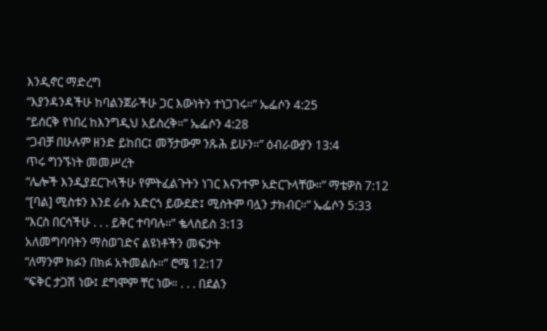እንዲኖር ማድረግ
“እያንዳንዳችሁ ከባልንጀራችሁ ጋር እውነትን ተነጋገሩ።” ኤፌሶን 4:25
“ይሰርቅ የነበረ ከእንግዲህ አይስረቅ።” ኤፌሶን 4:28
“ጋብቻ በሁሉም ዘንድ ይከበር፤ መኝታውም ንጹሕ ይሁን።” ዕብራውያን 13:4
ጥሩ ግንኙነት መመሥረት
“ሌሎች እንዲያደርጉላችሁ የምትፈልጉትን ነገር እናንተም አድርጉላቸው።” ማቴዎስ 7:12
“[ባል] ሚስቱን እንደ ራሱ አድርጎ ይውደድ፤ ሚስትም ባሏን ታክብር።” ኤፌሶን 5:33
“እርስ በርሳችሁ . . . ይቅር ተባባሉ።” ቈላስይስ 3:13
አለመግባባትን ማስወገድና ልዩነቶችን መፍታት
“ለማንም ክፉን በክፉ አትመልሱ።” ሮሜ 12:17
“ፍቅር ታጋሽ ነው፤ ደግሞም ቸር ነው። . . . በደልን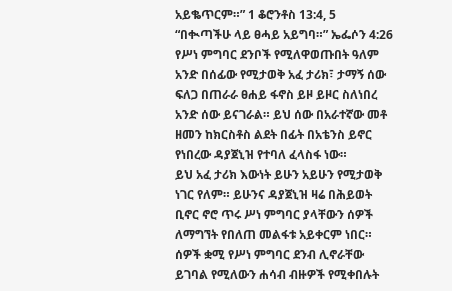አይቈጥርም።” 1 ቆሮንቶስ 13:4, 5
“በቊጣችሁ ላይ ፀሓይ አይግባ።” ኤፌሶን 4:26
የሥነ ምግባር ደንቦች የሚለዋወጡበት ዓለም
አንድ በሰፊው የሚታወቅ አፈ ታሪክ፣ ታማኝ ሰው ፍለጋ በጠራራ ፀሐይ ፋኖስ ይዞ ይዞር ስለነበረ አንድ ሰው ይናገራል። ይህ ሰው በአራተኛው መቶ ዘመን ከክርስቶስ ልደት በፊት በአቴንስ ይኖር የነበረው ዳያጀኒዝ የተባለ ፈላስፋ ነው።
ይህ አፈ ታሪክ እውነት ይሁን አይሁን የሚታወቅ ነገር የለም። ይሁንና ዳያጀኒዝ ዛሬ በሕይወት ቢኖር ኖሮ ጥሩ ሥነ ምግባር ያላቸውን ሰዎች ለማግኘት የበለጠ መልፋቱ አይቀርም ነበር። ሰዎች ቋሚ የሥነ ምግባር ደንብ ሊኖራቸው ይገባል የሚለውን ሐሳብ ብዙዎች የሚቀበሉት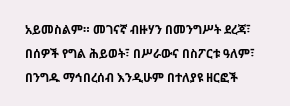አይመስልም። መገናኛ ብዙሃን በመንግሥት ደረጃ፣ በሰዎች የግል ሕይወት፣ በሥራውና በስፖርቱ ዓለም፣ በንግዱ ማኅበረሰብ እንዲሁም በተለያዩ ዘርፎች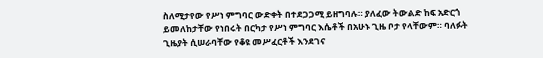ስለሚታየው የሥነ ምግባር ውድቀት በተደጋጋሚ ይዘግባሉ። ያለፈው ትውልድ ከፍ አድርጎ ይመለከታቸው የነበሩት በርካታ የሥነ ምግባር እሴቶች በአሁኑ ጊዜ ቦታ የላቸውም። ባለፉት ጊዜያት ሲሠራባቸው የቆዩ መሥፈርቶች እንደገና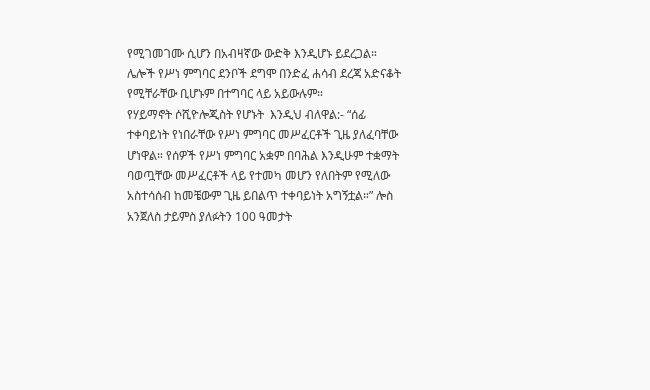የሚገመገሙ ሲሆን በአብዛኛው ውድቅ እንዲሆኑ ይደረጋል። ሌሎች የሥነ ምግባር ደንቦች ደግሞ በንድፈ ሐሳብ ደረጃ አድናቆት የሚቸራቸው ቢሆኑም በተግባር ላይ አይውሉም።
የሃይማኖት ሶሺዮሎጂስት የሆኑት  እንዲህ ብለዋል:- “ሰፊ ተቀባይነት የነበራቸው የሥነ ምግባር መሥፈርቶች ጊዜ ያለፈባቸው ሆነዋል። የሰዎች የሥነ ምግባር አቋም በባሕል እንዲሁም ተቋማት ባወጧቸው መሥፈርቶች ላይ የተመካ መሆን የለበትም የሚለው አስተሳሰብ ከመቼውም ጊዜ ይበልጥ ተቀባይነት አግኝቷል።” ሎስ አንጀለስ ታይምስ ያለፉትን 100 ዓመታት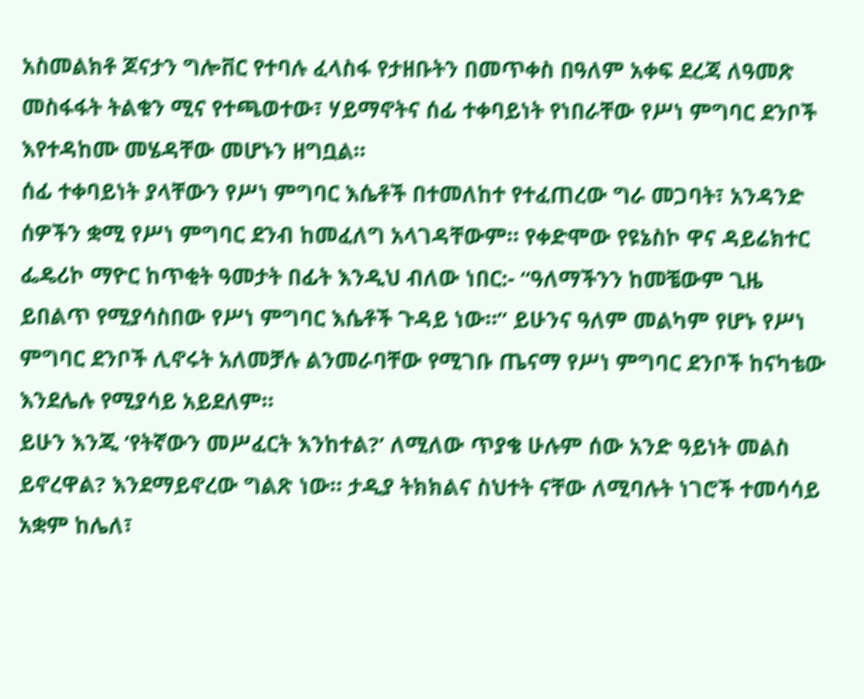አስመልክቶ ጆናታን ግሎቨር የተባሉ ፈላስፋ የታዘቡትን በመጥቀስ በዓለም አቀፍ ደረጃ ለዓመጽ መስፋፋት ትልቁን ሚና የተጫወተው፣ ሃይማኖትና ሰፊ ተቀባይነት የነበራቸው የሥነ ምግባር ደንቦች እየተዳከሙ መሄዳቸው መሆኑን ዘግቧል።
ሰፊ ተቀባይነት ያላቸውን የሥነ ምግባር እሴቶች በተመለከተ የተፈጠረው ግራ መጋባት፣ አንዳንድ ሰዎችን ቋሚ የሥነ ምግባር ደንብ ከመፈለግ አላገዳቸውም። የቀድሞው የዩኔስኮ ዋና ዳይሬክተር ፌዴሪኮ ማዮር ከጥቂት ዓመታት በፊት እንዲህ ብለው ነበር:- “ዓለማችንን ከመቼውም ጊዜ ይበልጥ የሚያሳስበው የሥነ ምግባር እሴቶች ጉዳይ ነው።” ይሁንና ዓለም መልካም የሆኑ የሥነ ምግባር ደንቦች ሊኖሩት አለመቻሉ ልንመራባቸው የሚገቡ ጤናማ የሥነ ምግባር ደንቦች ከናካቴው እንደሌሉ የሚያሳይ አይደለም።
ይሁን እንጂ ‘የትኛውን መሥፈርት እንከተል?’ ለሚለው ጥያቄ ሁሉም ሰው አንድ ዓይነት መልስ ይኖረዋል? እንደማይኖረው ግልጽ ነው። ታዲያ ትክክልና ስህተት ናቸው ለሚባሉት ነገሮች ተመሳሳይ አቋም ከሌለ፣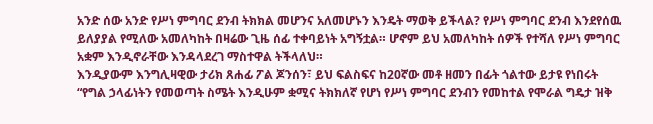አንድ ሰው አንድ የሥነ ምግባር ደንብ ትክክል መሆንና አለመሆኑን እንዴት ማወቅ ይችላል? የሥነ ምግባር ደንብ እንደየሰዉ ይለያያል የሚለው አመለካከት በዛሬው ጊዜ ሰፊ ተቀባይነት አግኝቷል። ሆኖም ይህ አመለካከት ሰዎች የተሻለ የሥነ ምግባር አቋም እንዲኖራቸው እንዳላደረገ ማስተዋል ትችላለህ።
እንዲያውም እንግሊዛዊው ታሪክ ጸሐፊ ፖል ጆንሰን፣ ይህ ፍልስፍና ከ20ኛው መቶ ዘመን በፊት ጎልተው ይታዩ የነበሩት “የግል ኃላፊነትን የመወጣት ስሜት እንዲሁም ቋሚና ትክክለኛ የሆነ የሥነ ምግባር ደንብን የመከተል የሞራል ግዴታ ዝቅ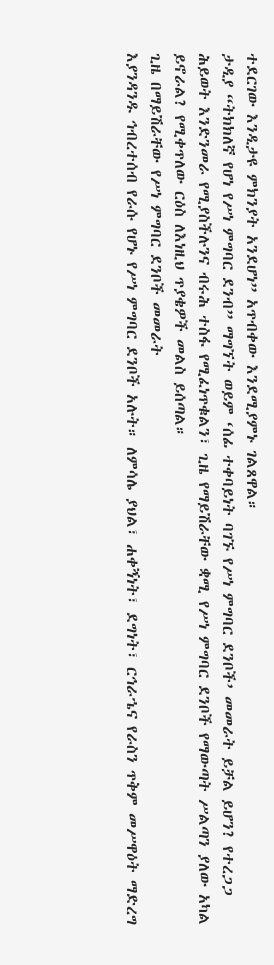ተደርገው እንዲታዩ ምክንያት አንደሆነ” አጥብቀው እንደሚያምኑ ገልጸዋል።
ታዲያ “ትክክለኛ የሆነ የሥነ ምግባር ደንብ” ማግኘት ወይም ‘ሰፊ ተቀባይነት ባገኙ የሥነ ምግባር ደንቦች’ መመራት ይቻል ይሆን? የተረጋጋ ሕይወት እንድንመራ የሚያስችሉንና ብሩሕ ተስፋ የሚፈነጥቁልን፣ ጊዜ የማይሽራቸው ቋሚ የሥነ ምግባር ደንቦች የማውጣት ሥልጣን ያለው አካል ይኖራል? የሚቀጥለው ርዕስ ለእነዚህ ጥያቄዎች መልስ ይሰጣል።
ጊዜ በማይሽራቸው የሥነ ምግባር ደንቦች መመራት
እያንዳንዱ ኅብረተሰብ የራሱ የሆኑ የሥነ ምግባር ደንቦች አሉት። ለምሳሌ ያህል፣ ሐቀኝነት፣ ደግነት፣ ርኅራኄና የራስን ጥቅም መሥዋዕት ማድረግ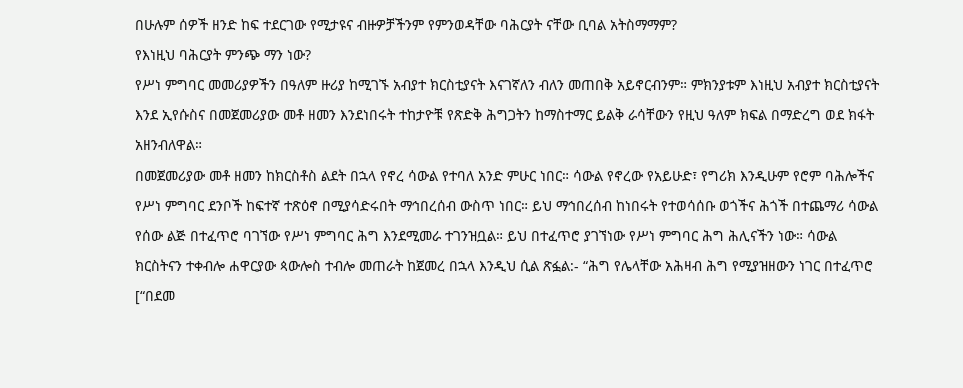በሁሉም ሰዎች ዘንድ ከፍ ተደርገው የሚታዩና ብዙዎቻችንም የምንወዳቸው ባሕርያት ናቸው ቢባል አትስማማም?
የእነዚህ ባሕርያት ምንጭ ማን ነው?
የሥነ ምግባር መመሪያዎችን በዓለም ዙሪያ ከሚገኙ አብያተ ክርስቲያናት እናገኛለን ብለን መጠበቅ አይኖርብንም። ምክንያቱም እነዚህ አብያተ ክርስቲያናት እንደ ኢየሱስና በመጀመሪያው መቶ ዘመን እንደነበሩት ተከታዮቹ የጽድቅ ሕግጋትን ከማስተማር ይልቅ ራሳቸውን የዚህ ዓለም ክፍል በማድረግ ወደ ክፋት አዘንብለዋል።
በመጀመሪያው መቶ ዘመን ከክርስቶስ ልደት በኋላ የኖረ ሳውል የተባለ አንድ ምሁር ነበር። ሳውል የኖረው የአይሁድ፣ የግሪክ እንዲሁም የሮም ባሕሎችና የሥነ ምግባር ደንቦች ከፍተኛ ተጽዕኖ በሚያሳድሩበት ማኅበረሰብ ውስጥ ነበር። ይህ ማኅበረሰብ ከነበሩት የተወሳሰቡ ወጎችና ሕጎች በተጨማሪ ሳውል የሰው ልጅ በተፈጥሮ ባገኘው የሥነ ምግባር ሕግ እንደሚመራ ተገንዝቧል። ይህ በተፈጥሮ ያገኘነው የሥነ ምግባር ሕግ ሕሊናችን ነው። ሳውል ክርስትናን ተቀብሎ ሐዋርያው ጳውሎስ ተብሎ መጠራት ከጀመረ በኋላ እንዲህ ሲል ጽፏል:- “ሕግ የሌላቸው አሕዛብ ሕግ የሚያዝዘውን ነገር በተፈጥሮ [“በደመ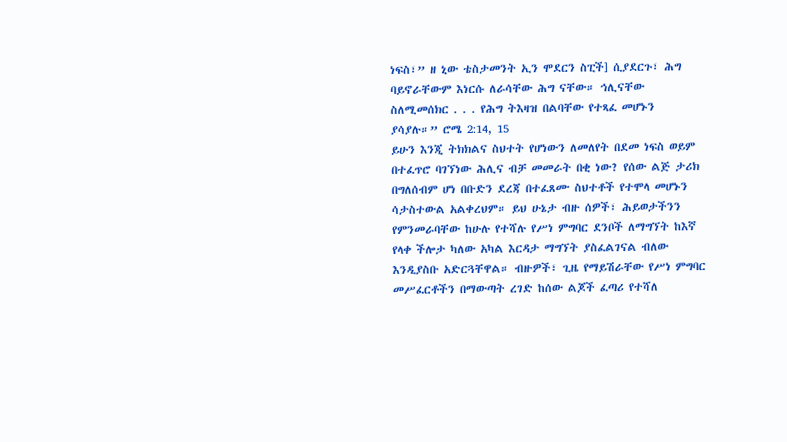ነፍስ፣” ዘ ኒው ቴስታመንት ኢን ሞደርን ስፒች] ሲያደርጉ፣ ሕግ ባይኖራቸውም እነርሱ ለራሳቸው ሕግ ናቸው። ኅሊናቸው ስለሚመሰክር . . . የሕግ ትእዛዝ በልባቸው የተጻፈ መሆኑን ያሳያሉ።” ሮሜ 2:14, 15
ይሁን እንጂ ትክክልና ስህተት የሆነውን ለመለየት በደመ ነፍስ ወይም በተፈጥሮ ባገኘነው ሕሊና ብቻ መመራት በቂ ነው? የሰው ልጅ ታሪክ በግለሰብም ሆነ በቡድን ደረጃ በተፈጸሙ ስህተቶች የተሞላ መሆኑን ሳታስተውል አልቀረህም። ይህ ሁኔታ ብዙ ሰዎች፣ ሕይወታችንን የምንመራባቸው ከሁሉ የተሻሉ የሥነ ምግባር ደንቦች ለማግኘት ከእኛ የላቀ ችሎታ ካለው አካል እርዳታ ማግኘት ያስፈልገናል ብለው እንዲያስቡ አድርጓቸዋል። ብዙዎች፣ ጊዜ የማይሽራቸው የሥነ ምግባር መሥፈርቶችን በማውጣት ረገድ ከሰው ልጆች ፈጣሪ የተሻለ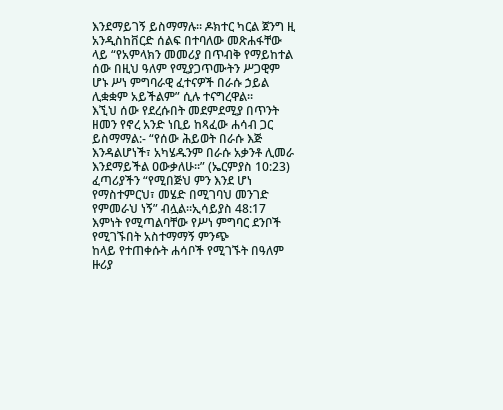እንደማይገኝ ይስማማሉ። ዶክተር ካርል ጀንግ ዚ አንዲስከቨርድ ሰልፍ በተባለው መጽሐፋቸው ላይ “የአምላክን መመሪያ በጥብቅ የማይከተል ሰው በዚህ ዓለም የሚያጋጥሙትን ሥጋዊም ሆኑ ሥነ ምግባራዊ ፈተናዎች በራሱ ኃይል ሊቋቋም አይችልም” ሲሉ ተናግረዋል።
እኚህ ሰው የደረሱበት መደምደሚያ በጥንት ዘመን የኖረ አንድ ነቢይ ከጻፈው ሐሳብ ጋር ይስማማል:- “የሰው ሕይወት በራሱ እጅ እንዳልሆነች፣ አካሄዱንም በራሱ አቃንቶ ሊመራ እንደማይችል ዐውቃለሁ።” (ኤርምያስ 10:23) ፈጣሪያችን “የሚበጅህ ምን እንደ ሆነ የማስተምርህ፣ መሄድ በሚገባህ መንገድ የምመራህ ነኝ” ብሏል።ኢሳይያስ 48:17
እምነት የሚጣልባቸው የሥነ ምግባር ደንቦች የሚገኙበት አስተማማኝ ምንጭ
ከላይ የተጠቀሱት ሐሳቦች የሚገኙት በዓለም ዙሪያ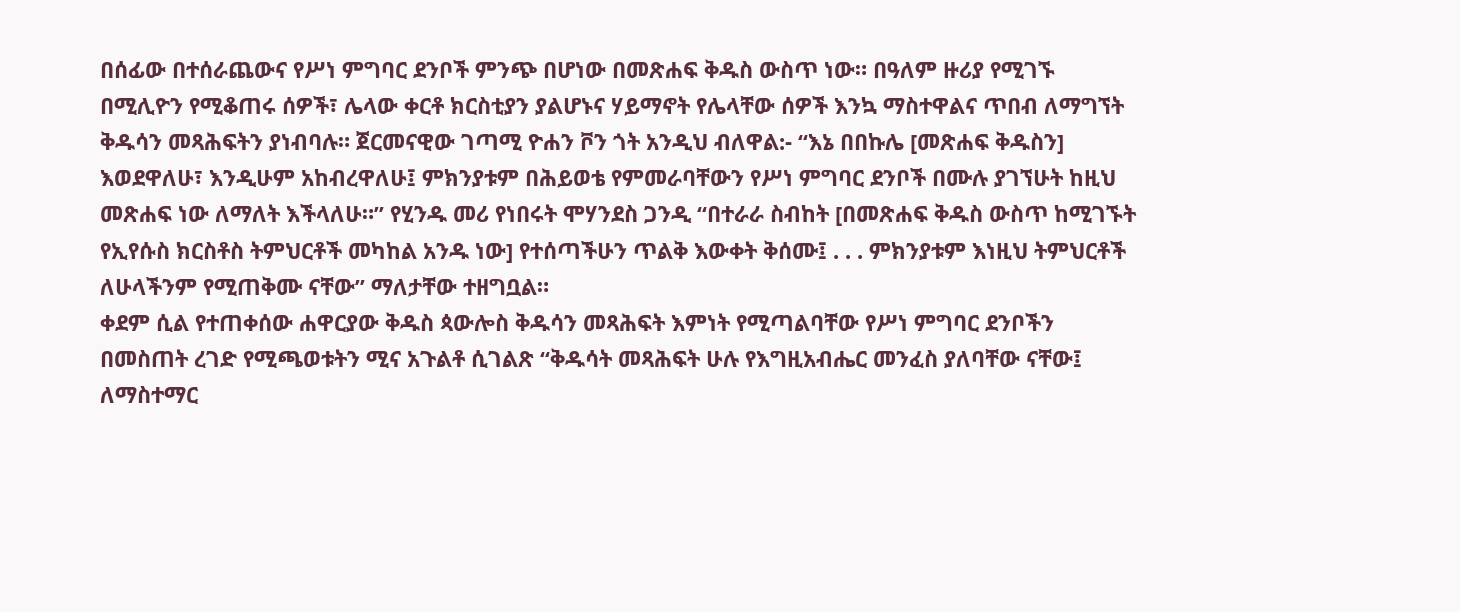በሰፊው በተሰራጨውና የሥነ ምግባር ደንቦች ምንጭ በሆነው በመጽሐፍ ቅዱስ ውስጥ ነው። በዓለም ዙሪያ የሚገኙ በሚሊዮን የሚቆጠሩ ሰዎች፣ ሌላው ቀርቶ ክርስቲያን ያልሆኑና ሃይማኖት የሌላቸው ሰዎች እንኳ ማስተዋልና ጥበብ ለማግኘት ቅዱሳን መጻሕፍትን ያነብባሉ። ጀርመናዊው ገጣሚ ዮሐን ቮን ጎት አንዲህ ብለዋል:- “እኔ በበኩሌ [መጽሐፍ ቅዱስን] እወደዋለሁ፣ እንዲሁም አከብረዋለሁ፤ ምክንያቱም በሕይወቴ የምመራባቸውን የሥነ ምግባር ደንቦች በሙሉ ያገኘሁት ከዚህ መጽሐፍ ነው ለማለት እችላለሁ።” የሂንዱ መሪ የነበሩት ሞሃንደስ ጋንዲ “በተራራ ስብከት [በመጽሐፍ ቅዱስ ውስጥ ከሚገኙት የኢየሱስ ክርስቶስ ትምህርቶች መካከል አንዱ ነው] የተሰጣችሁን ጥልቅ እውቀት ቅሰሙ፤ . . . ምክንያቱም እነዚህ ትምህርቶች ለሁላችንም የሚጠቅሙ ናቸው” ማለታቸው ተዘግቧል።
ቀደም ሲል የተጠቀሰው ሐዋርያው ቅዱስ ጳውሎስ ቅዱሳን መጻሕፍት እምነት የሚጣልባቸው የሥነ ምግባር ደንቦችን በመስጠት ረገድ የሚጫወቱትን ሚና አጉልቶ ሲገልጽ “ቅዱሳት መጻሕፍት ሁሉ የእግዚአብሔር መንፈስ ያለባቸው ናቸው፤ ለማስተማር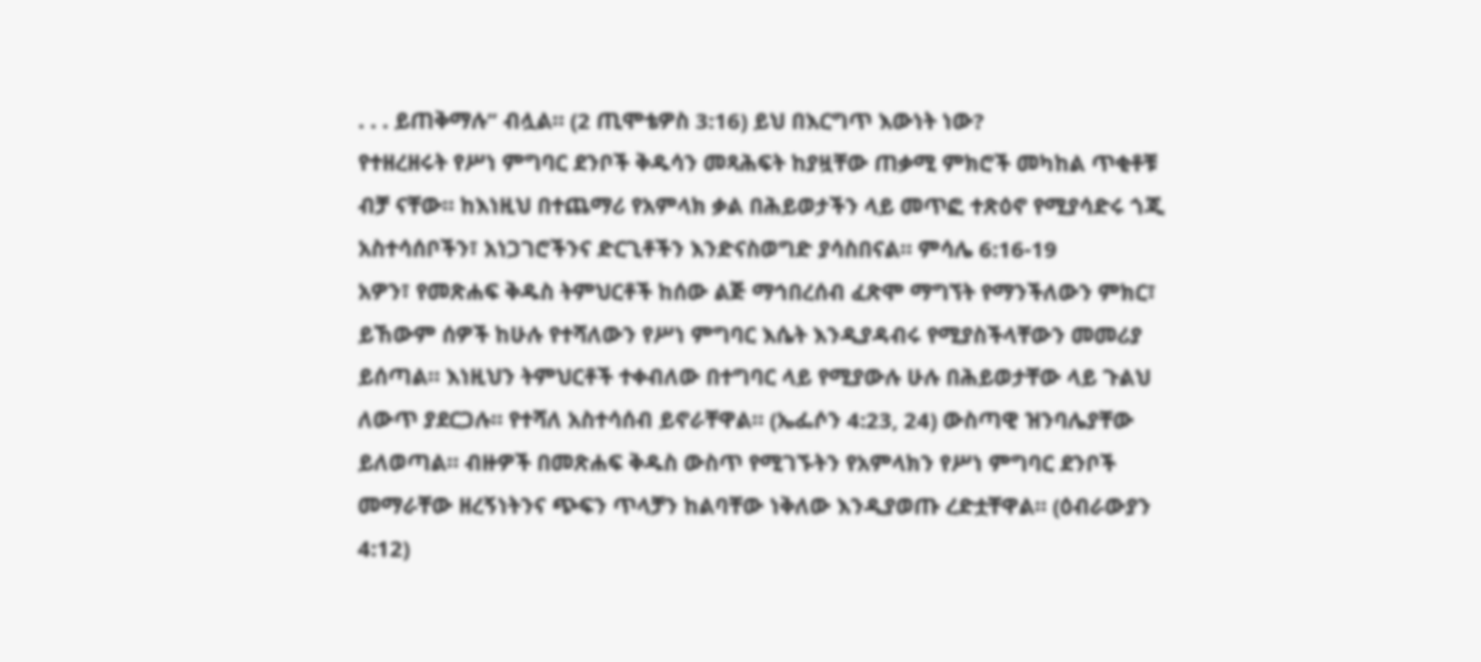. . . ይጠቅማሉ” ብሏል። (2 ጢሞቴዎስ 3:16) ይህ በእርግጥ እውነት ነው?
የተዘረዘሩት የሥነ ምግባር ደንቦች ቅዱሳን መጻሕፍት ከያዟቸው ጠቃሚ ምክሮች መካከል ጥቂቶቹ ብቻ ናቸው። ከእነዚህ በተጨማሪ የአምላክ ቃል በሕይወታችን ላይ መጥፎ ተጽዕኖ የሚያሳድሩ ጎጂ አስተሳሰቦችን፣ አነጋገሮችንና ድርጊቶችን እንድናስወግድ ያሳስበናል። ምሳሌ 6:16-19
አዎን፣ የመጽሐፍ ቅዱስ ትምህርቶች ከሰው ልጅ ማኅበረሰብ ፈጽሞ ማግኘት የማንችለውን ምክር፣ ይኸውም ሰዎች ከሁሉ የተሻለውን የሥነ ምግባር እሴት እንዲያዳብሩ የሚያስችላቸውን መመሪያ ይሰጣል። እነዚህን ትምህርቶች ተቀብለው በተግባር ላይ የሚያውሉ ሁሉ በሕይወታቸው ላይ ጉልህ ለውጥ ያደርጋሉ። የተሻለ አስተሳሰብ ይኖራቸዋል። (ኤፌሶን 4:23, 24) ውስጣዊ ዝንባሌያቸው ይለወጣል። ብዙዎች በመጽሐፍ ቅዱስ ውስጥ የሚገኙትን የአምላክን የሥነ ምግባር ደንቦች መማራቸው ዘረኝነትንና ጭፍን ጥላቻን ከልባቸው ነቅለው እንዲያወጡ ረድቷቸዋል። (ዕብራውያን 4:12)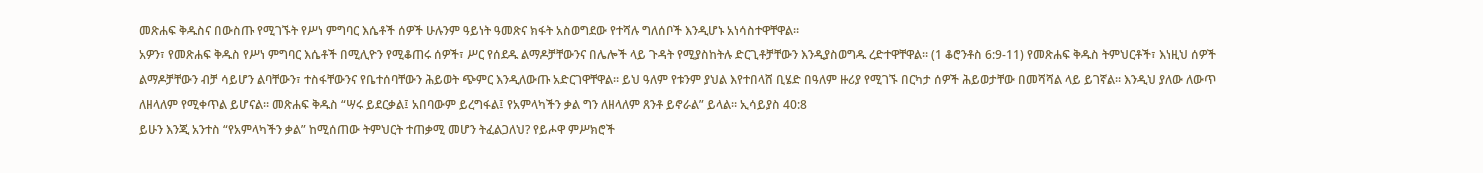መጽሐፍ ቅዱስና በውስጡ የሚገኙት የሥነ ምግባር እሴቶች ሰዎች ሁሉንም ዓይነት ዓመጽና ክፋት አስወግደው የተሻሉ ግለሰቦች እንዲሆኑ አነሳስተዋቸዋል።
አዎን፣ የመጽሐፍ ቅዱስ የሥነ ምግባር እሴቶች በሚሊዮን የሚቆጠሩ ሰዎች፣ ሥር የሰደዱ ልማዶቻቸውንና በሌሎች ላይ ጉዳት የሚያስከትሉ ድርጊቶቻቸውን እንዲያስወግዱ ረድተዋቸዋል። (1 ቆሮንቶስ 6:9-11) የመጽሐፍ ቅዱስ ትምህርቶች፣ እነዚህ ሰዎች ልማዶቻቸውን ብቻ ሳይሆን ልባቸውን፣ ተስፋቸውንና የቤተሰባቸውን ሕይወት ጭምር እንዲለውጡ አድርገዋቸዋል። ይህ ዓለም የቱንም ያህል እየተበላሸ ቢሄድ በዓለም ዙሪያ የሚገኙ በርካታ ሰዎች ሕይወታቸው በመሻሻል ላይ ይገኛል። እንዲህ ያለው ለውጥ ለዘላለም የሚቀጥል ይሆናል። መጽሐፍ ቅዱስ “ሣሩ ይደርቃል፤ አበባውም ይረግፋል፤ የአምላካችን ቃል ግን ለዘላለም ጸንቶ ይኖራል” ይላል። ኢሳይያስ 40:8
ይሁን እንጂ አንተስ “የአምላካችን ቃል” ከሚሰጠው ትምህርት ተጠቃሚ መሆን ትፈልጋለህ? የይሖዋ ምሥክሮች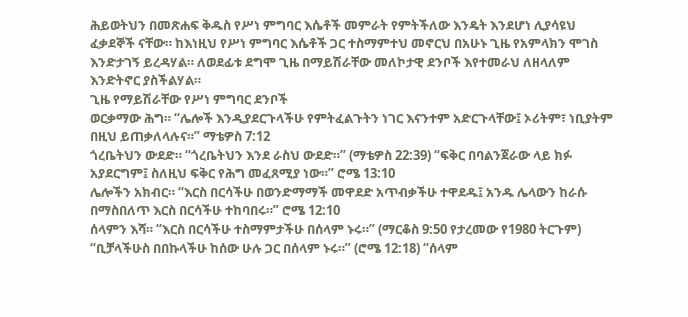ሕይወትህን በመጽሐፍ ቅዱስ የሥነ ምግባር እሴቶች መምራት የምትችለው እንዴት እንደሆነ ሊያሳዩህ ፈቃደኞች ናቸው። ከእነዚህ የሥነ ምግባር እሴቶች ጋር ተስማምተህ መኖርህ በአሁኑ ጊዜ የአምላክን ሞገስ እንድታገኝ ይረዳሃል። ለወደፊቱ ደግሞ ጊዜ በማይሽራቸው መለኮታዊ ደንቦች እየተመራህ ለዘላለም እንድትኖር ያስችልሃል።
ጊዜ የማይሽራቸው የሥነ ምግባር ደንቦች
ወርቃማው ሕግ። “ሌሎች እንዲያደርጉላችሁ የምትፈልጉትን ነገር እናንተም አድርጉላቸው፤ ኦሪትም፣ ነቢያትም በዚህ ይጠቃለላሉና።” ማቴዎስ 7:12
ጎረቤትህን ውደድ። “ጎረቤትህን እንደ ራስህ ውደድ።” (ማቴዎስ 22:39) “ፍቅር በባልንጀራው ላይ ክፉ አያደርግም፤ ስለዚህ ፍቅር የሕግ መፈጸሚያ ነው።” ሮሜ 13:10
ሌሎችን አክብር። “እርስ በርሳችሁ በወንድማማች መዋደድ አጥብቃችሁ ተዋደዱ፤ አንዱ ሌላውን ከራሱ በማስበለጥ እርስ በርሳችሁ ተከባበሩ።” ሮሜ 12:10
ሰላምን እሻ። “እርስ በርሳችሁ ተስማምታችሁ በሰላም ኑሩ።” (ማርቆስ 9:50 የታረመው የ1980 ትርጉም) “ቢቻላችሁስ በበኩላችሁ ከሰው ሁሉ ጋር በሰላም ኑሩ።” (ሮሜ 12:18) “ሰላም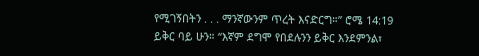የሚገኝበትን . . . ማንኛውንም ጥረት እናድርግ።” ሮሜ 14:19
ይቅር ባይ ሁን። “እኛም ደግሞ የበደሉንን ይቅር እንደምንል፣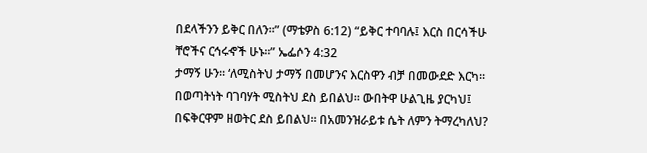በደላችንን ይቅር በለን።” (ማቴዎስ 6:12) “ይቅር ተባባሉ፤ እርስ በርሳችሁ ቸሮችና ርኅሩኆች ሁኑ።” ኤፌሶን 4:32
ታማኝ ሁን። ‘ለሚስትህ ታማኝ በመሆንና እርስዋን ብቻ በመውደድ እርካ። በወጣትነት ባገባሃት ሚስትህ ደስ ይበልህ። ውበትዋ ሁልጊዜ ያርካህ፤ በፍቅርዋም ዘወትር ደስ ይበልህ። በአመንዝራይቱ ሴት ለምን ትማረካለህ?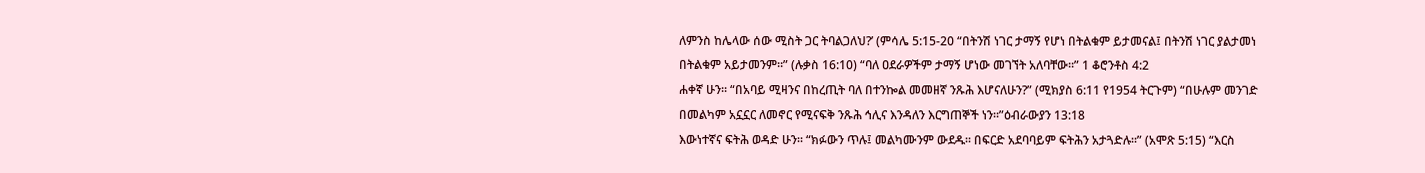ለምንስ ከሌላው ሰው ሚስት ጋር ትባልጋለህ?’ (ምሳሌ 5:15-20 “በትንሽ ነገር ታማኝ የሆነ በትልቁም ይታመናል፤ በትንሽ ነገር ያልታመነ በትልቁም አይታመንም።” (ሉቃስ 16:10) “ባለ ዐደራዎችም ታማኝ ሆነው መገኘት አለባቸው።” 1 ቆሮንቶስ 4:2
ሐቀኛ ሁን። “በአባይ ሚዛንና በከረጢት ባለ በተንኰል መመዘኛ ንጹሕ እሆናለሁን?” (ሚክያስ 6:11 የ1954 ትርጉም) “በሁሉም መንገድ በመልካም አኗኗር ለመኖር የሚናፍቅ ንጹሕ ኅሊና እንዳለን እርግጠኞች ነን።”ዕብራውያን 13:18
እውነተኛና ፍትሕ ወዳድ ሁን። “ክፉውን ጥሉ፤ መልካሙንም ውደዱ። በፍርድ አደባባይም ፍትሕን አታጓድሉ።” (አሞጽ 5:15) “እርስ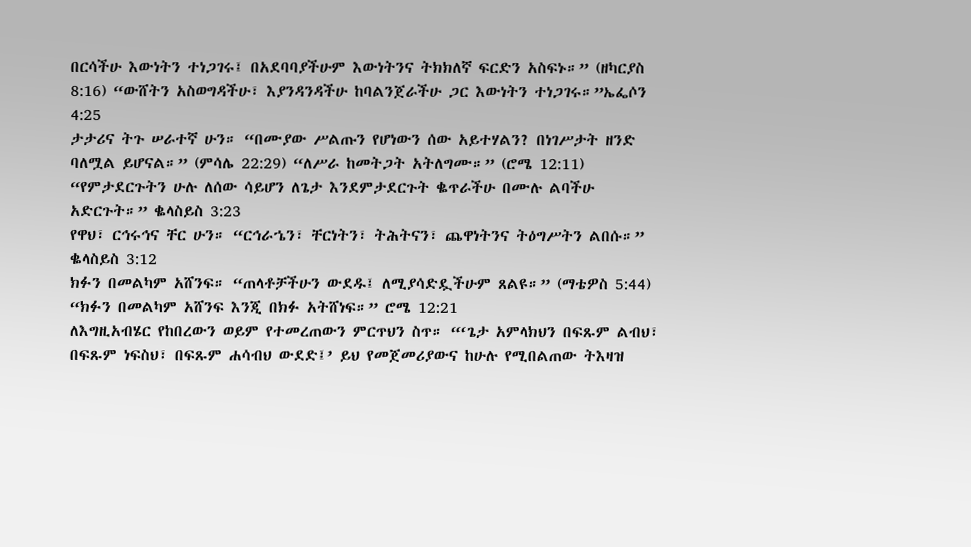በርሳችሁ እውነትን ተነጋገሩ፤ በአደባባያችሁም እውነትንና ትክክለኛ ፍርድን አስፍኑ።” (ዘካርያስ 8:16) “ውሸትን አስወግዳችሁ፣ እያንዳንዳችሁ ከባልንጀራችሁ ጋር እውነትን ተነጋገሩ።”ኤፌሶን 4:25
ታታሪና ትጉ ሠራተኛ ሁን። “በሙያው ሥልጡን የሆነውን ሰው አይተሃልን? በነገሥታት ዘንድ ባለሟል ይሆናል።” (ምሳሌ 22:29) “ለሥራ ከመትጋት አትለግሙ።” (ሮሜ 12:11) “የምታደርጉትን ሁሉ ለሰው ሳይሆን ለጌታ እንደምታደርጉት ቈጥራችሁ በሙሉ ልባችሁ አድርጉት።” ቈላስይስ 3:23
የዋህ፣ ርኅሩኅና ቸር ሁን። “ርኅራኄን፣ ቸርነትን፣ ትሕትናን፣ ጨዋነትንና ትዕግሥትን ልበሱ።” ቈላስይስ 3:12
ክፉን በመልካም አሸንፍ። “ጠላቶቻችሁን ውደዱ፤ ለሚያሳድዷችሁም ጸልዩ።” (ማቴዎስ 5:44) “ክፉን በመልካም አሸንፍ እንጂ በክፉ አትሸነፍ።” ሮሜ 12:21
ለእግዚአብሄር የከበረውን ወይም የተመረጠውን ምርጥህን ስጥ። “‘ጌታ አምላክህን በፍጹም ልብህ፣ በፍጹም ነፍስህ፣ በፍጹም ሐሳብህ ውደድ፤’ ይህ የመጀመሪያውና ከሁሉ የሚበልጠው ትእዛዝ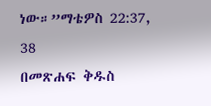ነው።”ማቴዎስ 22:37, 38
በመጽሐፍ ቅዱስ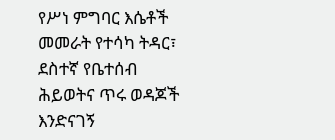የሥነ ምግባር እሴቶች መመራት የተሳካ ትዳር፣ ደስተኛ የቤተሰብ ሕይወትና ጥሩ ወዳጆች እንድናገኝ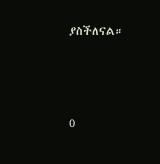ያስችለናል።






0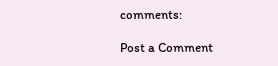comments:

Post a Comment